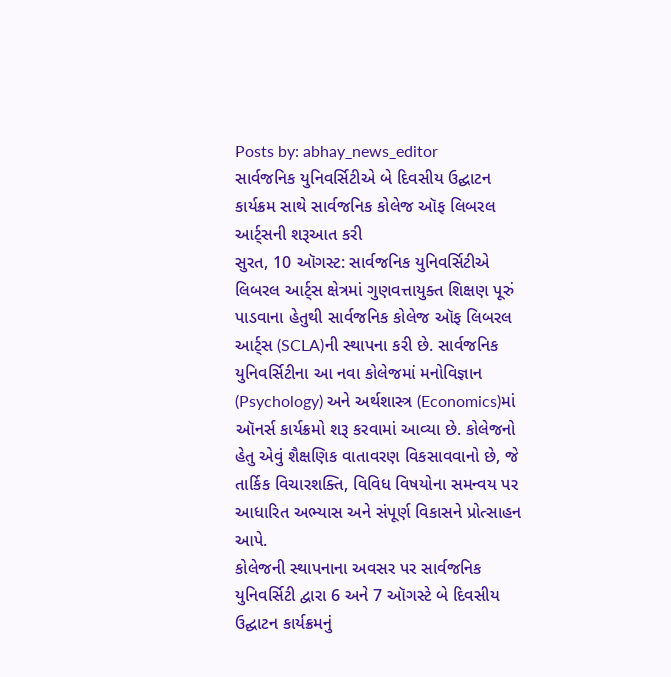Posts by: abhay_news_editor
સાર્વજનિક યુનિવર્સિટીએ બે દિવસીય ઉદ્ઘાટન કાર્યક્રમ સાથે સાર્વજનિક કોલેજ ઑફ લિબરલ આર્ટ્સની શરૂઆત કરી
સુરત, 10 ઑગસ્ટ: સાર્વજનિક યુનિવર્સિટીએ લિબરલ આર્ટ્સ ક્ષેત્રમાં ગુણવત્તાયુક્ત શિક્ષણ પૂરું પાડવાના હેતુથી સાર્વજનિક કોલેજ ઑફ લિબરલ આર્ટ્સ (SCLA)ની સ્થાપના કરી છે. સાર્વજનિક યુનિવર્સિટીના આ નવા કોલેજમાં મનોવિજ્ઞાન (Psychology) અને અર્થશાસ્ત્ર (Economics)માં ઑનર્સ કાર્યક્રમો શરૂ કરવામાં આવ્યા છે. કોલેજનો હેતુ એવું શૈક્ષણિક વાતાવરણ વિકસાવવાનો છે, જે તાર્કિક વિચારશક્તિ, વિવિધ વિષયોના સમન્વય પર આધારિત અભ્યાસ અને સંપૂર્ણ વિકાસને પ્રોત્સાહન આપે.
કોલેજની સ્થાપનાના અવસર પર સાર્વજનિક યુનિવર્સિટી દ્વારા 6 અને 7 ઑગસ્ટે બે દિવસીય ઉદ્ઘાટન કાર્યક્રમનું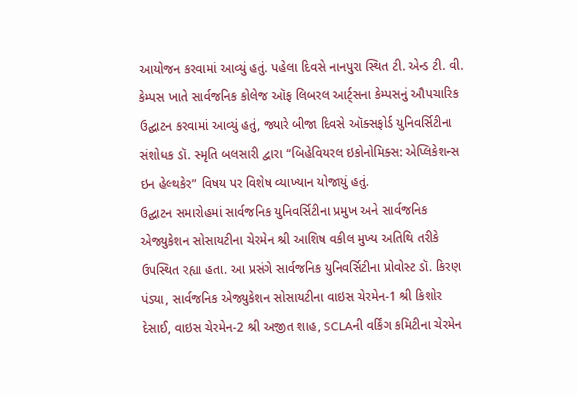આયોજન કરવામાં આવ્યું હતું. પહેલા દિવસે નાનપુરા સ્થિત ટી. એન્ડ ટી. વી. કેમ્પસ ખાતે સાર્વજનિક કોલેજ ઑફ લિબરલ આર્ટ્સના કેમ્પસનું ઔપચારિક ઉદ્ઘાટન કરવામાં આવ્યું હતું, જ્યારે બીજા દિવસે ઑક્સફોર્ડ યુનિવર્સિટીના સંશોધક ડૉ. સ્મૃતિ બલસારી દ્વારા “બિહેવિયરલ ઇકોનોમિક્સ: એપ્લિકેશન્સ ઇન હેલ્થકેર” વિષય પર વિશેષ વ્યાખ્યાન યોજાયું હતું.
ઉદ્ઘાટન સમારોહમાં સાર્વજનિક યુનિવર્સિટીના પ્રમુખ અને સાર્વજનિક એજ્યુકેશન સોસાયટીના ચેરમેન શ્રી આશિષ વકીલ મુખ્ય અતિથિ તરીકે ઉપસ્થિત રહ્યા હતા. આ પ્રસંગે સાર્વજનિક યુનિવર્સિટીના પ્રોવોસ્ટ ડૉ. કિરણ પંડ્યા, સાર્વજનિક એજ્યુકેશન સોસાયટીના વાઇસ ચેરમેન-1 શ્રી કિશોર દેસાઈ, વાઇસ ચેરમેન-2 શ્રી અજીત શાહ, SCLAની વર્કિંગ કમિટીના ચેરમેન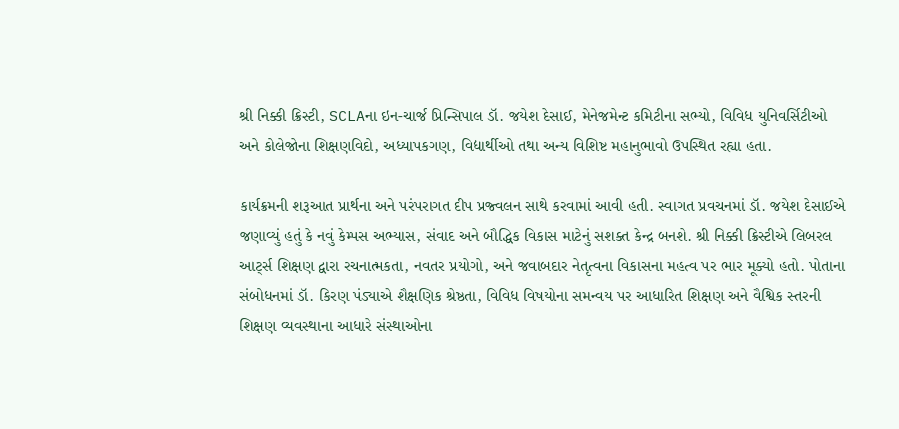શ્રી નિક્કી ક્રિસ્ટી, SCLAના ઇન-ચાર્જ પ્રિન્સિપાલ ડૉ. જયેશ દેસાઈ, મેનેજમેન્ટ કમિટીના સભ્યો, વિવિધ યુનિવર્સિટીઓ અને કોલેજોના શિક્ષણવિદો, અધ્યાપકગણ, વિદ્યાર્થીઓ તથા અન્ય વિશિષ્ટ મહાનુભાવો ઉપસ્થિત રહ્યા હતા.

કાર્યક્રમની શરૂઆત પ્રાર્થના અને પરંપરાગત દીપ પ્રજ્વલન સાથે કરવામાં આવી હતી. સ્વાગત પ્રવચનમાં ડૉ. જયેશ દેસાઈએ જણાવ્યું હતું કે નવું કેમ્પસ અભ્યાસ, સંવાદ અને બૌદ્ધિક વિકાસ માટેનું સશક્ત કેન્દ્ર બનશે. શ્રી નિક્કી ક્રિસ્ટીએ લિબરલ આર્ટ્સ શિક્ષણ દ્વારા રચનાત્મકતા, નવતર પ્રયોગો, અને જવાબદાર નેતૃત્વના વિકાસના મહત્વ પર ભાર મૂક્યો હતો. પોતાના સંબોધનમાં ડૉ. કિરણ પંડ્યાએ શૈક્ષણિક શ્રેષ્ઠતા, વિવિધ વિષયોના સમન્વય પર આધારિત શિક્ષણ અને વૈશ્વિક સ્તરની શિક્ષણ વ્યવસ્થાના આધારે સંસ્થાઓના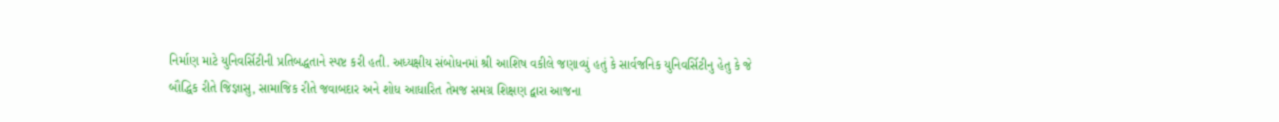નિર્માણ માટે યુનિવર્સિટીની પ્રતિબદ્ધતાને સ્પષ્ટ કરી હતી. અધ્યક્ષીય સંબોધનમાં શ્રી આશિષ વકીલે જણાવ્યું હતું કે સાર્વજનિક યુનિવર્સિટીનુ હેતુ કે જે બૌદ્ધિક રીતે જિજ્ઞાસુ, સામાજિક રીતે જવાબદાર અને શોધ આધારિત તેમજ સમગ્ર શિક્ષણ દ્વારા આજના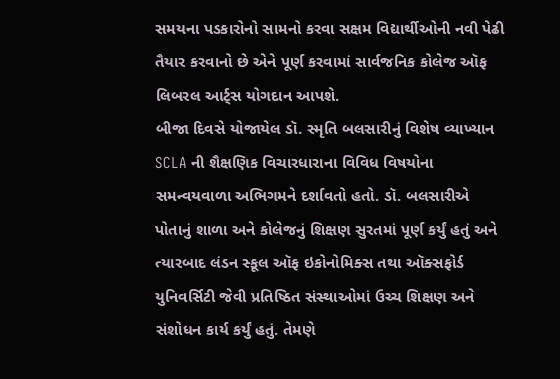સમયના પડકારોનો સામનો કરવા સક્ષમ વિદ્યાર્થીઓની નવી પેઢી તૈયાર કરવાનો છે એને પૂર્ણ કરવામાં સાર્વજનિક કોલેજ ઑફ લિબરલ આર્ટ્સ યોગદાન આપશે.
બીજા દિવસે યોજાયેલ ડૉ. સ્મૃતિ બલસારીનું વિશેષ વ્યાખ્યાન SCLA ની શૈક્ષણિક વિચારધારાના વિવિધ વિષયોના સમન્વયવાળા અભિગમને દર્શાવતો હતો. ડૉ. બલસારીએ પોતાનું શાળા અને કોલેજનું શિક્ષણ સુરતમાં પૂર્ણ કર્યું હતું અને ત્યારબાદ લંડન સ્કૂલ ઑફ ઇકોનોમિક્સ તથા ઑક્સફોર્ડ યુનિવર્સિટી જેવી પ્રતિષ્ઠિત સંસ્થાઓમાં ઉચ્ચ શિક્ષણ અને સંશોધન કાર્ય કર્યું હતું. તેમણે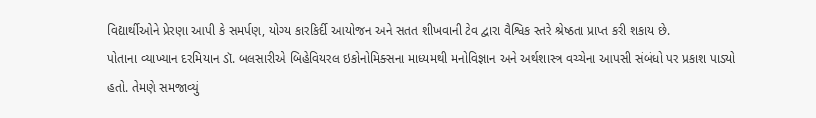વિદ્યાર્થીઓને પ્રેરણા આપી કે સમર્પણ, યોગ્ય કારકિર્દી આયોજન અને સતત શીખવાની ટેવ દ્વારા વૈશ્વિક સ્તરે શ્રેષ્ઠતા પ્રાપ્ત કરી શકાય છે.
પોતાના વ્યાખ્યાન દરમિયાન ડૉ. બલસારીએ બિહેવિયરલ ઇકોનોમિક્સના માધ્યમથી મનોવિજ્ઞાન અને અર્થશાસ્ત્ર વચ્ચેના આપસી સંબંધો પર પ્રકાશ પાડ્યો હતો. તેમણે સમજાવ્યું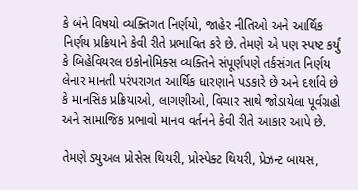કે બંને વિષયો વ્યક્તિગત નિર્ણયો, જાહેર નીતિઓ અને આર્થિક નિર્ણય પ્રક્રિયાને કેવી રીતે પ્રભાવિત કરે છે. તેમણે એ પણ સ્પષ્ટ કર્યું કે બિહેવિયરલ ઇકોનોમિક્સ વ્યક્તિને સંપૂર્ણપણે તર્કસંગત નિર્ણય લેનાર માનતી પરંપરાગત આર્થિક ધારણાને પડકારે છે અને દર્શાવે છે કે માનસિક પ્રક્રિયાઓ, લાગણીઓ, વિચાર સાથે જોડાયેલા પૂર્વગ્રહો અને સામાજિક પ્રભાવો માનવ વર્તનને કેવી રીતે આકાર આપે છે.

તેમણે ડ્યુઅલ પ્રોસેસ થિયરી, પ્રોસ્પેક્ટ થિયરી, પ્રેઝન્ટ બાયસ,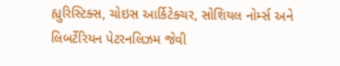હ્યુરિસ્ટિક્સ, ચોઇસ આર્કિટેક્ચર, સોશિયલ નોર્મ્સ અને લિબર્ટેરિયન પેટરનલિઝમ જેવી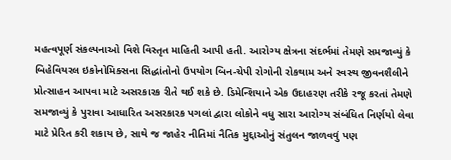મહત્વપૂર્ણ સંકલ્પનાઓ વિશે વિસ્તૃત માહિતી આપી હતી. આરોગ્ય ક્ષેત્રના સંદર્ભમાં તેમણે સમજાવ્યું કે બિહેવિયરલ ઇકોનોમિક્સના સિદ્ધાંતોનો ઉપયોગ બિન-ચેપી રોગોની રોકથામ અને સ્વસ્થ જીવનશૈલીને પ્રોત્સાહન આપવા માટે અસરકારક રીતે થઈ શકે છે. ડિમેન્શિયાને એક ઉદાહરણ તરીકે રજૂ કરતાં તેમણે સમજાવ્યું કે પુરાવા આધારિત અસરકારક પગલાં દ્વારા લોકોને વધુ સારા આરોગ્ય સંબંધિત નિર્ણયો લેવા માટે પ્રેરિત કરી શકાય છે, સાથે જ જાહેર નીતિમાં નૈતિક મુદ્દાઓનું સંતુલન જાળવવું પણ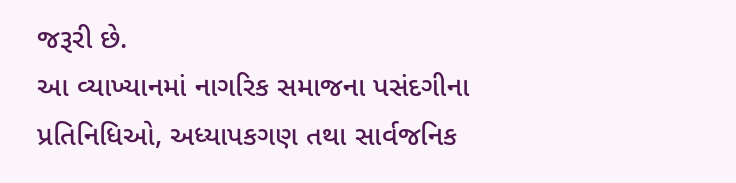જરૂરી છે.
આ વ્યાખ્યાનમાં નાગરિક સમાજના પસંદગીના પ્રતિનિધિઓ, અધ્યાપકગણ તથા સાર્વજનિક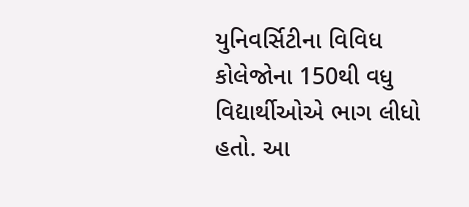યુનિવર્સિટીના વિવિધ કોલેજોના 150થી વધુ વિદ્યાર્થીઓએ ભાગ લીધો હતો. આ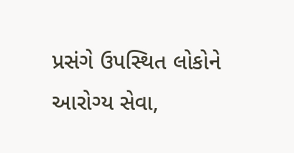પ્રસંગે ઉપસ્થિત લોકોને આરોગ્ય સેવા,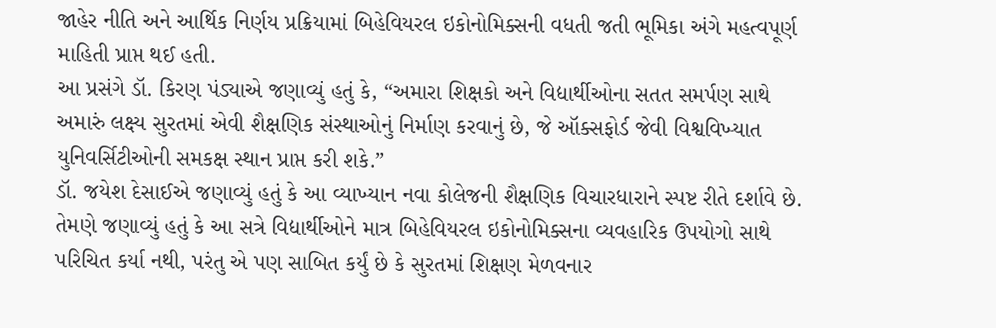જાહેર નીતિ અને આર્થિક નિર્ણય પ્રક્રિયામાં બિહેવિયરલ ઇકોનોમિક્સની વધતી જતી ભૂમિકા અંગે મહત્વપૂર્ણ માહિતી પ્રાપ્ત થઈ હતી.
આ પ્રસંગે ડૉ. કિરણ પંડ્યાએ જણાવ્યું હતું કે, “અમારા શિક્ષકો અને વિદ્યાર્થીઓના સતત સમર્પણ સાથે અમારું લક્ષ્ય સુરતમાં એવી શૈક્ષણિક સંસ્થાઓનું નિર્માણ કરવાનું છે, જે ઑક્સફોર્ડ જેવી વિશ્વવિખ્યાત યુનિવર્સિટીઓની સમકક્ષ સ્થાન પ્રાપ્ત કરી શકે.”
ડૉ. જયેશ દેસાઈએ જણાવ્યું હતું કે આ વ્યાખ્યાન નવા કોલેજની શૈક્ષણિક વિચારધારાને સ્પષ્ટ રીતે દર્શાવે છે. તેમણે જણાવ્યું હતું કે આ સત્રે વિદ્યાર્થીઓને માત્ર બિહેવિયરલ ઇકોનોમિક્સના વ્યવહારિક ઉપયોગો સાથે પરિચિત કર્યા નથી, પરંતુ એ પણ સાબિત કર્યું છે કે સુરતમાં શિક્ષણ મેળવનાર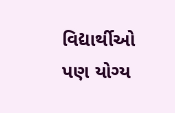વિદ્યાર્થીઓ પણ યોગ્ય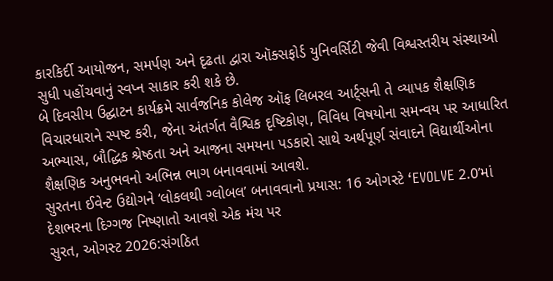કારકિર્દી આયોજન, સમર્પણ અને દૃઢતા દ્વારા ઑક્સફોર્ડ યુનિવર્સિટી જેવી વિશ્વસ્તરીય સંસ્થાઓ સુધી પહોંચવાનું સ્વપ્ન સાકાર કરી શકે છે.
બે દિવસીય ઉદ્ઘાટન કાર્યક્રમે સાર્વજનિક કોલેજ ઑફ લિબરલ આર્ટ્સની તે વ્યાપક શૈક્ષણિક વિચારધારાને સ્પષ્ટ કરી, જેના અંતર્ગત વૈશ્વિક દૃષ્ટિકોણ, વિવિધ વિષયોના સમન્વય પર આધારિત અભ્યાસ, બૌદ્ધિક શ્રેષ્ઠતા અને આજના સમયના પડકારો સાથે અર્થપૂર્ણ સંવાદને વિદ્યાર્થીઓના શૈક્ષણિક અનુભવનો અભિન્ન ભાગ બનાવવામાં આવશે.
સુરતના ઈવેન્ટ ઉદ્યોગને ‘લોકલથી ગ્લોબલ’ બનાવવાનો પ્રયાસ: 16 ઓગસ્ટે ‘EVOLVE 2.0’માં દેશભરના દિગ્ગજ નિષ્ણાતો આવશે એક મંચ પર
સુરત, ઓગસ્ટ 2026:સંગઠિત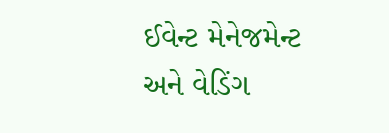ઈવેન્ટ મેનેજમેન્ટ અને વેડિંગ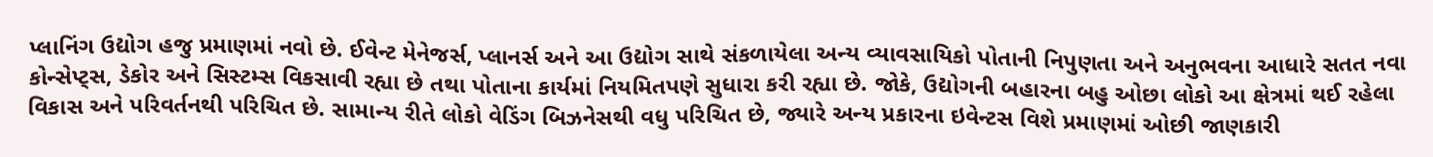પ્લાનિંગ ઉદ્યોગ હજુ પ્રમાણમાં નવો છે. ઈવેન્ટ મેનેજર્સ, પ્લાનર્સ અને આ ઉદ્યોગ સાથે સંકળાયેલા અન્ય વ્યાવસાયિકો પોતાની નિપુણતા અને અનુભવના આધારે સતત નવા કોન્સેપ્ટ્સ, ડેકોર અને સિસ્ટમ્સ વિકસાવી રહ્યા છે તથા પોતાના કાર્યમાં નિયમિતપણે સુધારા કરી રહ્યા છે. જોકે, ઉદ્યોગની બહારના બહુ ઓછા લોકો આ ક્ષેત્રમાં થઈ રહેલા વિકાસ અને પરિવર્તનથી પરિચિત છે. સામાન્ય રીતે લોકો વેડિંગ બિઝનેસથી વધુ પરિચિત છે, જ્યારે અન્ય પ્રકારના ઇવેન્ટસ વિશે પ્રમાણમાં ઓછી જાણકારી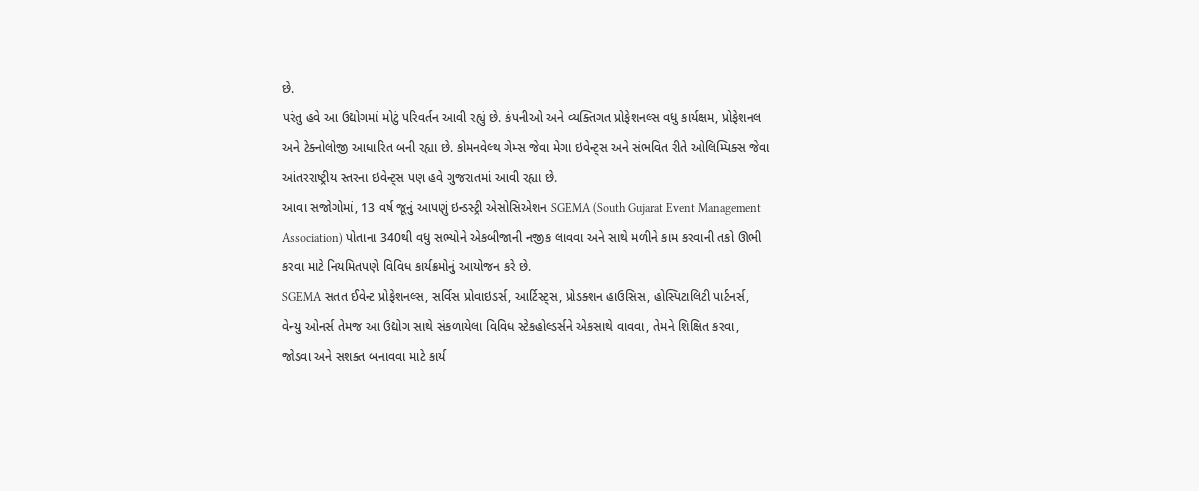છે.
પરંતુ હવે આ ઉદ્યોગમાં મોટું પરિવર્તન આવી રહ્યું છે. કંપનીઓ અને વ્યક્તિગત પ્રોફેશનલ્સ વધુ કાર્યક્ષમ, પ્રોફેશનલ અને ટેક્નોલોજી આધારિત બની રહ્યા છે. કોમનવેલ્થ ગેમ્સ જેવા મેગા ઇવેન્ટ્સ અને સંભવિત રીતે ઓલિમ્પિક્સ જેવા આંતરરાષ્ટ્રીય સ્તરના ઇવેન્ટ્સ પણ હવે ગુજરાતમાં આવી રહ્યા છે.
આવા સજોગોમાં, 13 વર્ષ જૂનું આપણું ઇન્ડસ્ટ્રી એસોસિએશન SGEMA (South Gujarat Event Management Association) પોતાના 340થી વધુ સભ્યોને એકબીજાની નજીક લાવવા અને સાથે મળીને કામ કરવાની તકો ઊભી કરવા માટે નિયમિતપણે વિવિધ કાર્યક્રમોનું આયોજન કરે છે.
SGEMA સતત ઈવેન્ટ પ્રોફેશનલ્સ, સર્વિસ પ્રોવાઇડર્સ, આર્ટિસ્ટ્સ, પ્રોડક્શન હાઉસિસ, હોસ્પિટાલિટી પાર્ટનર્સ, વેન્યુ ઓનર્સ તેમજ આ ઉદ્યોગ સાથે સંકળાયેલા વિવિધ સ્ટેકહોલ્ડર્સને એકસાથે વાવવા, તેમને શિક્ષિત કરવા, જોડવા અને સશક્ત બનાવવા માટે કાર્ય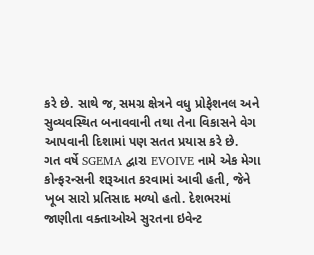કરે છે. સાથે જ, સમગ્ર ક્ષેત્રને વધુ પ્રોફેશનલ અને સુવ્યવસ્થિત બનાવવાની તથા તેના વિકાસને વેગ આપવાની દિશામાં પણ સતત પ્રયાસ કરે છે.
ગત વર્ષે SGEMA દ્વારા EVOIVE નામે એક મેગા કોન્ફરન્સની શરૂઆત કરવામાં આવી હતી, જેને ખૂબ સારો પ્રતિસાદ મળ્યો હતો. દેશભરમાં જાણીતા વક્તાઓએ સુરતના ઇવેન્ટ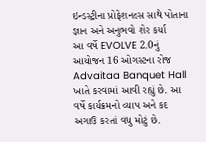ઇન્ડસ્ટ્રીના પ્રોફેશનલ્સ સાથે પોતાના જ્ઞાન અને અનુભવો શેર કર્યા
આ વર્ષે EVOLVE 2.0નું આયોજન 16 ઓગસ્ટના રોજ Advaitaa Banquet Hall ખાતે કરવામાં આવી રહ્યું છે. આ વર્ષે કાર્યક્રમનો વ્યાપ અને કદ અગાઉ કરતાં વધુ મોટું છે.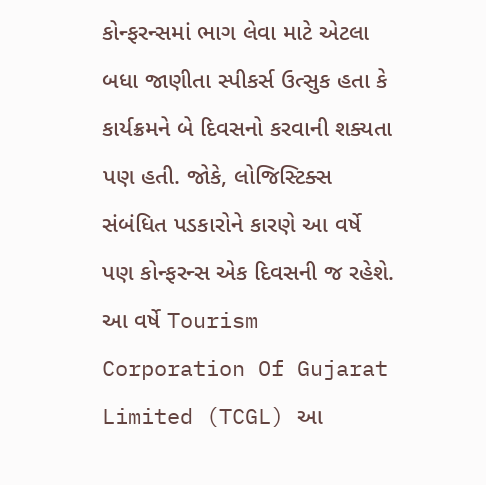કોન્ફરન્સમાં ભાગ લેવા માટે એટલા બધા જાણીતા સ્પીકર્સ ઉત્સુક હતા કે કાર્યક્રમને બે દિવસનો કરવાની શક્યતા પણ હતી. જોકે, લોજિસ્ટિક્સ સંબંધિત પડકારોને કારણે આ વર્ષે પણ કોન્ફરન્સ એક દિવસની જ રહેશે.
આ વર્ષે Tourism Corporation Of Gujarat Limited (TCGL) આ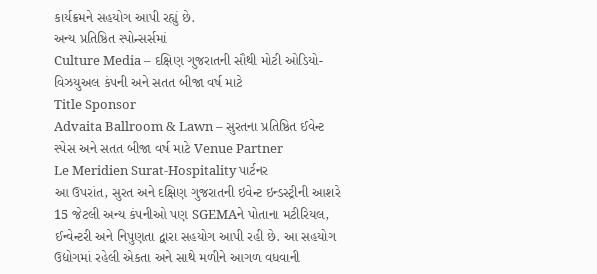કાર્યક્રમને સહયોગ આપી રહ્યું છે.
અન્ય પ્રતિષ્ઠિત સ્પોન્સર્સમાં
Culture Media – દક્ષિણ ગુજરાતની સૌથી મોટી ઓડિયો-વિઝયુઅલ કંપની અને સતત બીજા વર્ષ માટે
Title Sponsor
Advaita Ballroom & Lawn – સુરતના પ્રતિષ્ઠિત ઈવેન્ટ સ્પેસ અને સતત બીજા વર્ષ માટે Venue Partner
Le Meridien Surat-Hospitality પાર્ટનર
આ ઉપરાંત, સુરત અને દક્ષિણ ગુજરાતની ઇવેન્ટ ઇન્ડસ્ટ્રીની આશરે 15 જેટલી અન્ય કંપનીઓ પણ SGEMAને પોતાના મટીરિયલ, ઈન્વેન્ટરી અને નિપુણતા દ્વારા સહયોગ આપી રહી છે. આ સહયોગ ઉદ્યોગમાં રહેલી એકતા અને સાથે મળીને આગળ વધવાની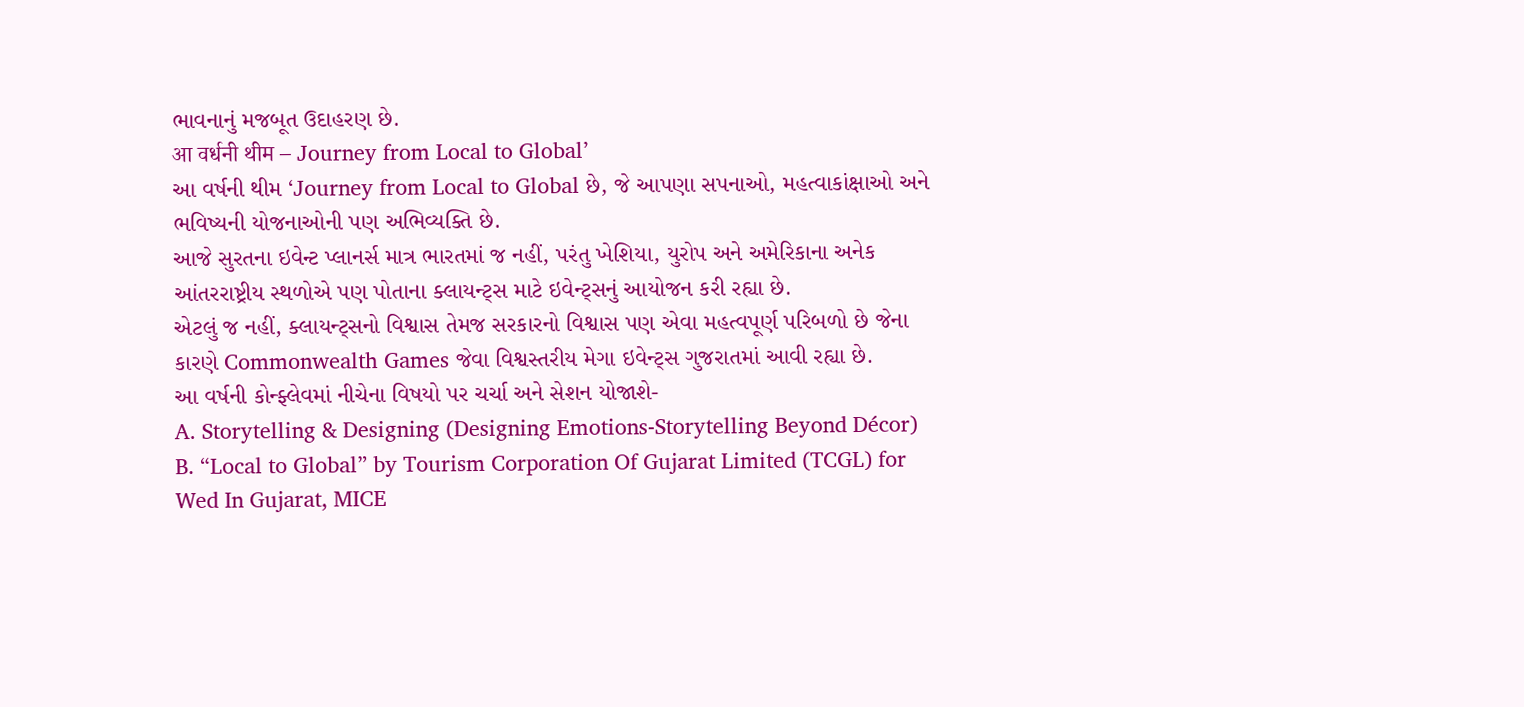ભાવનાનું મજબૂત ઉદાહરણ છે.
आ वर्धनी थीम – Journey from Local to Global’
આ વર્ષની થીમ ‘Journey from Local to Global છે, જે આપણા સપનાઓ, મહત્વાકાંક્ષાઓ અને ભવિષ્યની યોજનાઓની પણ અભિવ્યક્તિ છે.
આજે સુરતના ઇવેન્ટ પ્લાનર્સ માત્ર ભારતમાં જ નહીં, પરંતુ ખેશિયા, યુરોપ અને અમેરિકાના અનેક આંતરરાષ્ટ્રીય સ્થળોએ પણ પોતાના ક્લાયન્ટ્સ માટે ઇવેન્ટ્સનું આયોજન કરી રહ્યા છે.
એટલું જ નહીં, ક્લાયન્ટ્સનો વિશ્વાસ તેમજ સરકારનો વિશ્વાસ પણ એવા મહત્વપૂર્ણ પરિબળો છે જેના કારણે Commonwealth Games જેવા વિશ્વસ્તરીય મેગા ઇવેન્ટ્સ ગુજરાતમાં આવી રહ્યા છે.
આ વર્ષની કોન્ફ્લેવમાં નીચેના વિષયો પર ચર્ચા અને સેશન યોજાશે-
A. Storytelling & Designing (Designing Emotions-Storytelling Beyond Décor)
B. “Local to Global” by Tourism Corporation Of Gujarat Limited (TCGL) for Wed In Gujarat, MICE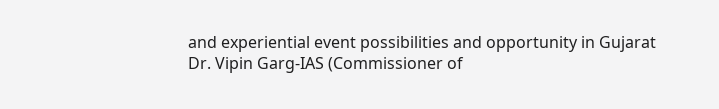and experiential event possibilities and opportunity in Gujarat
Dr. Vipin Garg-IAS (Commissioner of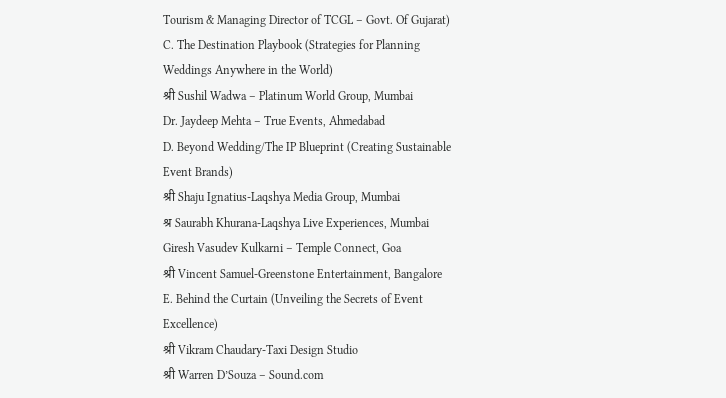Tourism & Managing Director of TCGL – Govt. Of Gujarat)
C. The Destination Playbook (Strategies for Planning Weddings Anywhere in the World)
श्री Sushil Wadwa – Platinum World Group, Mumbai
Dr. Jaydeep Mehta – True Events, Ahmedabad
D. Beyond Wedding/The IP Blueprint (Creating Sustainable Event Brands)
श्री Shaju Ignatius-Laqshya Media Group, Mumbai
श्र Saurabh Khurana-Laqshya Live Experiences, Mumbai
Giresh Vasudev Kulkarni – Temple Connect, Goa
श्री Vincent Samuel-Greenstone Entertainment, Bangalore
E. Behind the Curtain (Unveiling the Secrets of Event Excellence)
श्री Vikram Chaudary-Taxi Design Studio
श्री Warren D’Souza – Sound.com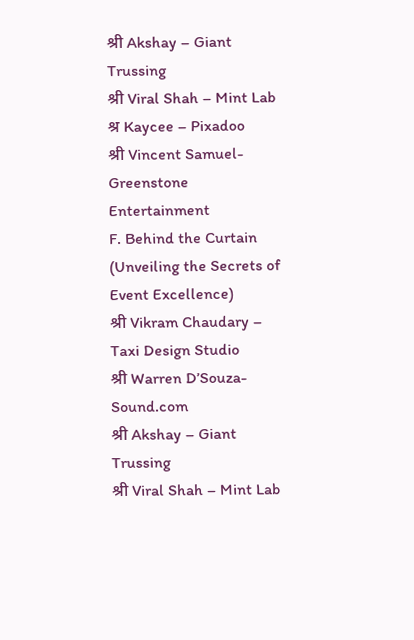श्री Akshay – Giant Trussing
श्री Viral Shah – Mint Lab
श्र Kaycee – Pixadoo
श्री Vincent Samuel-Greenstone Entertainment
F. Behind the Curtain (Unveiling the Secrets of Event Excellence)
श्री Vikram Chaudary – Taxi Design Studio
श्री Warren D’Souza-Sound.com
श्री Akshay – Giant Trussing
श्री Viral Shah – Mint Lab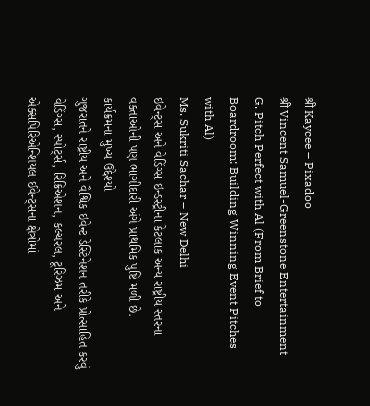श्री Kaycee – Pixadoo
श्री Vincent Samuel-Greenstone Entertainment
G. Pitch Perfect with Al (From Brief to Boardroom: Building Winning Event Pitches with Al)
Ms. Sukriti Sachar – New Delhi
ઇવેન્ટ્સ અને વેડિંગ્સ ઇન્ડસ્ટ્રીના કેટલાક અન્ય રાષ્ટ્રીય સ્તરના વક્તાઓની પણ ભાગીદારી અંગે પ્રાથમિક પુષ્ટિ મળી છે.
કાર્યક્રમના મુખ્ય ઉદ્દેશ્યો
ગુજરાતને રાષ્ટ્રીય અને વૈશ્વિક ઇવેન્ટ ડેસ્ટિનેશન તરીકે પ્રોત્સાહિત કરવું
વેડિંગ્સ, સ્પોર્ટ્સ, રિક્રિએશન, કલ્ચરલ, ટૂરિઝમ અને એક્સપિરિએન્શિયલ ઈવેન્ટ્સના ક્ષેત્રોમાં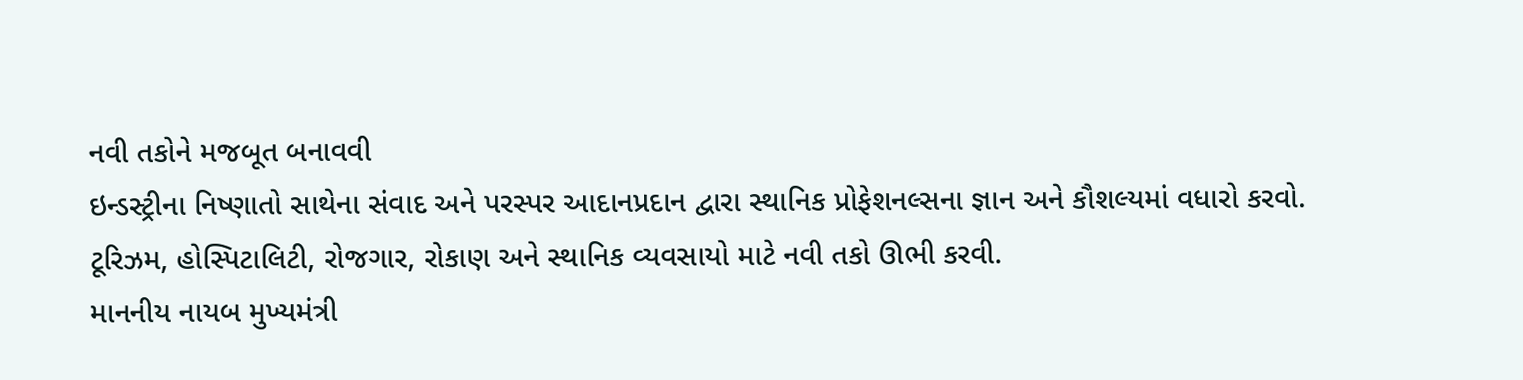નવી તકોને મજબૂત બનાવવી
ઇન્ડસ્ટ્રીના નિષ્ણાતો સાથેના સંવાદ અને પરસ્પર આદાનપ્રદાન દ્વારા સ્થાનિક પ્રોફેશનલ્સના જ્ઞાન અને કૌશલ્યમાં વધારો કરવો.
ટૂરિઝમ, હોસ્પિટાલિટી, રોજગાર, રોકાણ અને સ્થાનિક વ્યવસાયો માટે નવી તકો ઊભી કરવી.
માનનીય નાયબ મુખ્યમંત્રી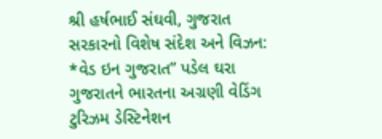શ્રી હર્ષભાઈ સંઘવી, ગુજરાત સરકારનો વિશેષ સંદેશ અને વિઝન:
*વેડ ઇન ગુજરાત” પડેલ ઘરા ગુજરાતને ભારતના અગ્રણી વેડિંગ ટુરિઝમ ડેસ્ટિનેશન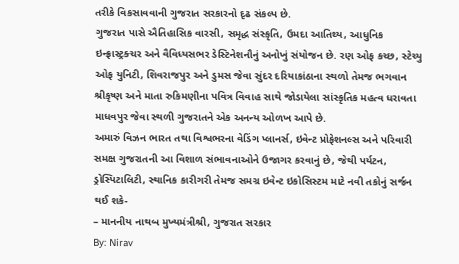તરીકે વિકસાવવાની ગુજરાત સરકારનો દૃઢ સંકલ્પ છે.
ગુજરાત પાસે ઐતિહાસિક વારસી, સમૃદ્ધ સંસ્કૃતિ, ઉમદા આતિથ્ય, આધુનિક ઇન્ફ્રાસ્ટ્રક્ચર અને વૈવિધ્યસભર ડેસ્ટિનેશનૌનું અનોખું સંયોજન છે. રણ ઓફ કચ્છ, સ્ટેચ્યુ ઓફ યુનિટી, શિવરાજપુર અને ડુમસ જેવા સુંદર દરિયાકાંઠાના સ્થળો તેમજ ભગવાન શ્રીકૃષ્ણ અને માતા રુકિમણીના પવિત્ર વિવાહ સાથે જોડાયેલા સાંસ્કૃતિક મહત્વ ધરાવતા માધવપુર જેવા સ્થળી ગુજરાતને એક અનન્ય ઓળખ આપે છે.
અમારું વિઝન ભારત તથા વિશ્વભરના વેડિંગ પ્લાનર્સ, ઇવેન્ટ પ્રોફેશનલ્સ અને પરિવારી સમક્ષ ગુજરાતની આ વિશાળ સંભાવનાઓને ઉજાગર કરવાનું છે, જેથી પર્યટન, ડ્રોસ્પિટાલિટી, સ્થાનિક કારીગરી તેમજ સમગ્ર ઇવેન્ટ ઇકોસિસ્ટમ માટે નવી તકોનું સર્જન થઈ શકે-
– માનનીય નાથબ મુખ્યમંત્રીશ્રી, ગુજરાત સરકાર
By: Nirav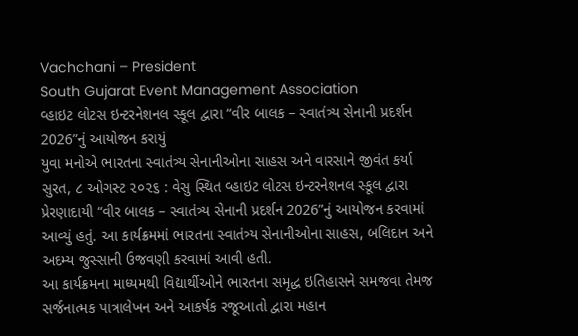Vachchani – President
South Gujarat Event Management Association
વ્હાઇટ લોટસ ઇન્ટરનેશનલ સ્કૂલ દ્વારા “વીર બાલક – સ્વાતંત્ર્ય સેનાની પ્રદર્શન 2026”નું આયોજન કરાયું
યુવા મનોએ ભારતના સ્વાતંત્ર્ય સેનાનીઓના સાહસ અને વારસાને જીવંત કર્યા
સુરત, ૮ ઓગસ્ટ ૨૦૨૬ : વેસુ સ્થિત વ્હાઇટ લોટસ ઇન્ટરનેશનલ સ્કૂલ દ્વારા પ્રેરણાદાયી “વીર બાલક – સ્વાતંત્ર્ય સેનાની પ્રદર્શન 2026”નું આયોજન કરવામાં આવ્યું હતું. આ કાર્યક્રમમાં ભારતના સ્વાતંત્ર્ય સેનાનીઓના સાહસ, બલિદાન અને અદમ્ય જુસ્સાની ઉજવણી કરવામાં આવી હતી.
આ કાર્યક્રમના માધ્યમથી વિદ્યાર્થીઓને ભારતના સમૃદ્ધ ઇતિહાસને સમજવા તેમજ સર્જનાત્મક પાત્રાલેખન અને આકર્ષક રજૂઆતો દ્વારા મહાન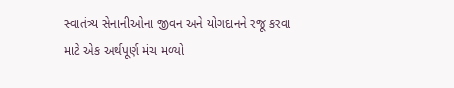સ્વાતંત્ર્ય સેનાનીઓના જીવન અને યોગદાનને રજૂ કરવા માટે એક અર્થપૂર્ણ મંચ મળ્યો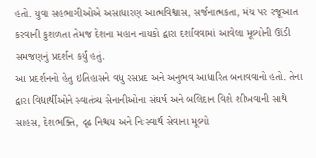હતો. યુવા સહભાગીઓએ અસાધારણ આત્મવિશ્વાસ, સર્જનાત્મકતા, મંચ પર રજૂઆત કરવાની કુશળતા તેમજ દેશના મહાન નાયકો દ્વારા દર્શાવવામાં આવેલા મૂલ્યોની ઊંડી સમજણનું પ્રદર્શન કર્યું હતું.
આ પ્રદર્શનનો હેતુ ઇતિહાસને વધુ રસપ્રદ અને અનુભવ આધારિત બનાવવાનો હતો. તેના દ્વારા વિદ્યાર્થીઓને સ્વાતંત્ર્ય સેનાનીઓના સંઘર્ષ અને બલિદાન વિશે શીખવાની સાથે સાહસ, દેશભક્તિ, દૃઢ નિશ્ચય અને નિઃસ્વાર્થ સેવાના મૂલ્યો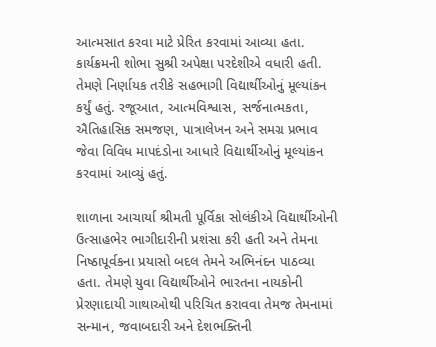આત્મસાત કરવા માટે પ્રેરિત કરવામાં આવ્યા હતા.
કાર્યક્રમની શોભા સુશ્રી અપેક્ષા પરદેશીએ વધારી હતી. તેમણે નિર્ણાયક તરીકે સહભાગી વિદ્યાર્થીઓનું મૂલ્યાંકન કર્યું હતું. રજૂઆત, આત્મવિશ્વાસ, સર્જનાત્મકતા, ઐતિહાસિક સમજણ, પાત્રાલેખન અને સમગ્ર પ્રભાવ જેવા વિવિધ માપદંડોના આધારે વિદ્યાર્થીઓનું મૂલ્યાંકન કરવામાં આવ્યું હતું.

શાળાના આચાર્યા શ્રીમતી પૂર્વિકા સોલંકીએ વિદ્યાર્થીઓની ઉત્સાહભેર ભાગીદારીની પ્રશંસા કરી હતી અને તેમના નિષ્ઠાપૂર્વકના પ્રયાસો બદલ તેમને અભિનંદન પાઠવ્યા હતા. તેમણે યુવા વિદ્યાર્થીઓને ભારતના નાયકોની પ્રેરણાદાયી ગાથાઓથી પરિચિત કરાવવા તેમજ તેમનામાં સન્માન, જવાબદારી અને દેશભક્તિની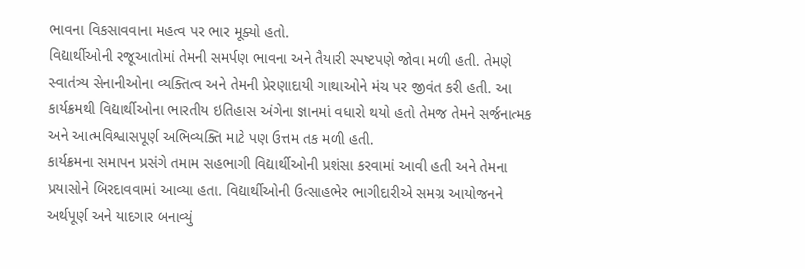ભાવના વિકસાવવાના મહત્વ પર ભાર મૂક્યો હતો.
વિદ્યાર્થીઓની રજૂઆતોમાં તેમની સમર્પણ ભાવના અને તૈયારી સ્પષ્ટપણે જોવા મળી હતી. તેમણે સ્વાતંત્ર્ય સેનાનીઓના વ્યક્તિત્વ અને તેમની પ્રેરણાદાયી ગાથાઓને મંચ પર જીવંત કરી હતી. આ કાર્યક્રમથી વિદ્યાર્થીઓના ભારતીય ઇતિહાસ અંગેના જ્ઞાનમાં વધારો થયો હતો તેમજ તેમને સર્જનાત્મક અને આત્મવિશ્વાસપૂર્ણ અભિવ્યક્તિ માટે પણ ઉત્તમ તક મળી હતી.
કાર્યક્રમના સમાપન પ્રસંગે તમામ સહભાગી વિદ્યાર્થીઓની પ્રશંસા કરવામાં આવી હતી અને તેમના પ્રયાસોને બિરદાવવામાં આવ્યા હતા. વિદ્યાર્થીઓની ઉત્સાહભેર ભાગીદારીએ સમગ્ર આયોજનને અર્થપૂર્ણ અને યાદગાર બનાવ્યું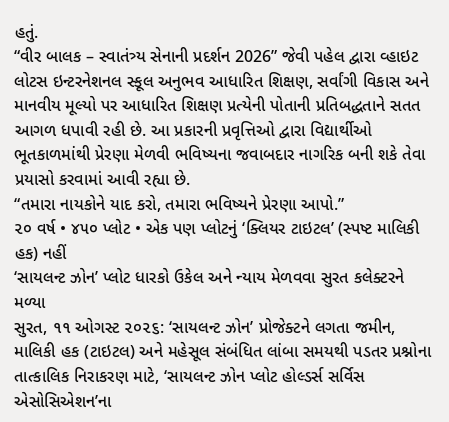હતું.
“વીર બાલક – સ્વાતંત્ર્ય સેનાની પ્રદર્શન 2026” જેવી પહેલ દ્વારા વ્હાઇટ લોટસ ઇન્ટરનેશનલ સ્કૂલ અનુભવ આધારિત શિક્ષણ, સર્વાંગી વિકાસ અને માનવીય મૂલ્યો પર આધારિત શિક્ષણ પ્રત્યેની પોતાની પ્રતિબદ્ધતાને સતત આગળ ધપાવી રહી છે. આ પ્રકારની પ્રવૃત્તિઓ દ્વારા વિદ્યાર્થીઓ ભૂતકાળમાંથી પ્રેરણા મેળવી ભવિષ્યના જવાબદાર નાગરિક બની શકે તેવા પ્રયાસો કરવામાં આવી રહ્યા છે.
“તમારા નાયકોને યાદ કરો, તમારા ભવિષ્યને પ્રેરણા આપો.”
૨૦ વર્ષ • ૪૫૦ પ્લોટ • એક પણ પ્લોટનું ‘ક્લિયર ટાઇટલ’ (સ્પષ્ટ માલિકી હક) નહીં
‘સાયલન્ટ ઝોન’ પ્લોટ ધારકો ઉકેલ અને ન્યાય મેળવવા સુરત કલેક્ટરને મળ્યા
સુરત, ૧૧ ઓગસ્ટ ૨૦૨૬: ‘સાયલન્ટ ઝોન’ પ્રોજેક્ટને લગતા જમીન, માલિકી હક (ટાઇટલ) અને મહેસૂલ સંબંધિત લાંબા સમયથી પડતર પ્રશ્નોના તાત્કાલિક નિરાકરણ માટે, ‘સાયલન્ટ ઝોન પ્લોટ હોલ્ડર્સ સર્વિસ એસોસિએશન’ના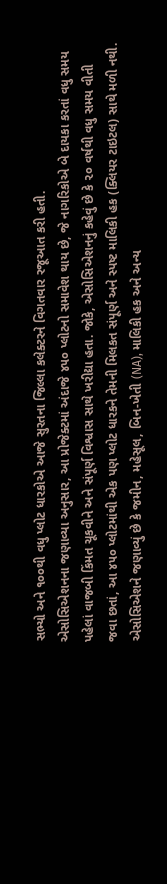સભ્યો અને ૧૦૦થી વધુ પ્લોટ ધારકોએ આજે સુરતના જિલ્લા કલેક્ટરને વિગતવાર રજૂઆત કરી હતી.
એસોસિએશનના જણાવ્યા અનુસાર, આ પ્રોજેક્ટમાં અંદાજે ૪૫૦ પ્લોટનો સમાવેશ થાય છે, જે નાગરિકોએ બે દાયકા કરતાં વધુ સમય પહેલાં વાજબી કિંમત ચૂકવીને અને સંપૂર્ણ વિશ્વાસ સાથે ખરીદ્યા હતા. જોકે, એસોસિએશનનું કહેવું છે કે ૨૦ વર્ષથી વધુ સમય વીતી જવા છતાં, આ ૪૫૦ પ્લોટમાંથી એક પણ પ્લોટ ધારકને તેમની મિલકત સંપૂર્ણ અને સ્પષ્ટ માલિકી હક (ક્લિયર ટાઇટલ) સાથે મળી નથી.
એસોસિએશને જણાવ્યું છે કે જમીન, મહેસૂલ, બિન-ખેતી (NA), માલિકી હક અને અન્ય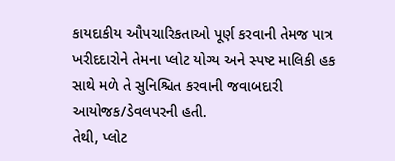કાયદાકીય ઔપચારિકતાઓ પૂર્ણ કરવાની તેમજ પાત્ર ખરીદદારોને તેમના પ્લોટ યોગ્ય અને સ્પષ્ટ માલિકી હક સાથે મળે તે સુનિશ્ચિત કરવાની જવાબદારી આયોજક/ડેવલપરની હતી.
તેથી, પ્લોટ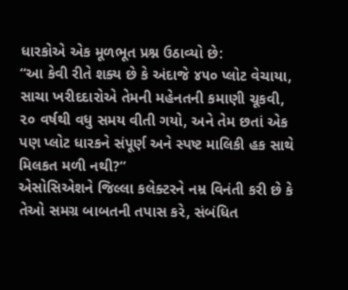ધારકોએ એક મૂળભૂત પ્રશ્ન ઉઠાવ્યો છે:
“આ કેવી રીતે શક્ય છે કે અંદાજે ૪૫૦ પ્લોટ વેચાયા, સાચા ખરીદદારોએ તેમની મહેનતની કમાણી ચૂકવી, ૨૦ વર્ષથી વધુ સમય વીતી ગયો, અને તેમ છતાં એક પણ પ્લોટ ધારકને સંપૂર્ણ અને સ્પષ્ટ માલિકી હક સાથે મિલકત મળી નથી?”
એસોસિએશને જિલ્લા કલેક્ટરને નમ્ર વિનંતી કરી છે કે તેઓ સમગ્ર બાબતની તપાસ કરે, સંબંધિત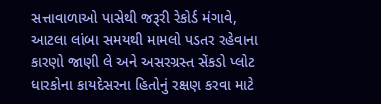સત્તાવાળાઓ પાસેથી જરૂરી રેકોર્ડ મંગાવે, આટલા લાંબા સમયથી મામલો પડતર રહેવાના કારણો જાણી લે અને અસરગ્રસ્ત સેંકડો પ્લોટ ધારકોના કાયદેસરના હિતોનું રક્ષણ કરવા માટે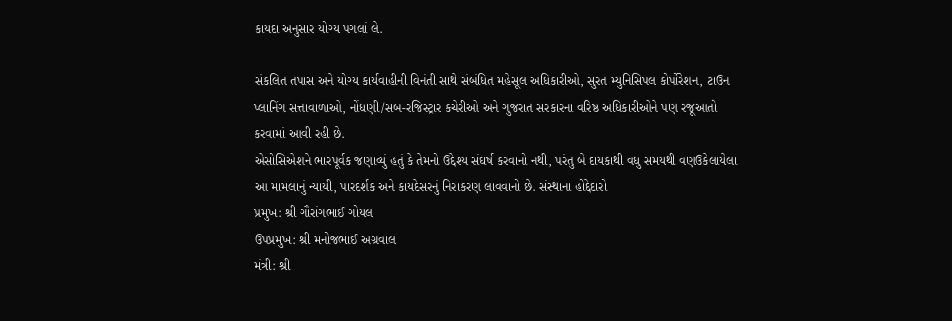કાયદા અનુસાર યોગ્ય પગલાં લે.

સંકલિત તપાસ અને યોગ્ય કાર્યવાહીની વિનંતી સાથે સંબંધિત મહેસૂલ અધિકારીઓ, સુરત મ્યુનિસિપલ કોર્પોરેશન, ટાઉન પ્લાનિંગ સત્તાવાળાઓ, નોંધણી/સબ-રજિસ્ટ્રાર કચેરીઓ અને ગુજરાત સરકારના વરિષ્ઠ અધિકારીઓને પણ રજૂઆતો કરવામાં આવી રહી છે.
એસોસિએશને ભારપૂર્વક જણાવ્યું હતું કે તેમનો ઉદ્દેશ્ય સંઘર્ષ કરવાનો નથી, પરંતુ બે દાયકાથી વધુ સમયથી વણઉકેલાયેલા આ મામલાનું ન્યાયી, પારદર્શક અને કાયદેસરનું નિરાકરણ લાવવાનો છે. સંસ્થાના હોદ્દેદારો
પ્રમુખ: શ્રી ગૌરાંગભાઈ ગોયલ
ઉપપ્રમુખ: શ્રી મનોજભાઈ અગ્રવાલ
મંત્રી: શ્રી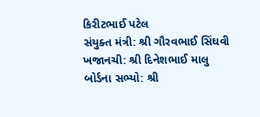કિરીટભાઈ પટેલ
સંયુક્ત મંત્રી: શ્રી ગૌરવભાઈ સિંઘવી
ખજાનચી: શ્રી દિનેશભાઈ માલુ
બોર્ડના સભ્યો: શ્રી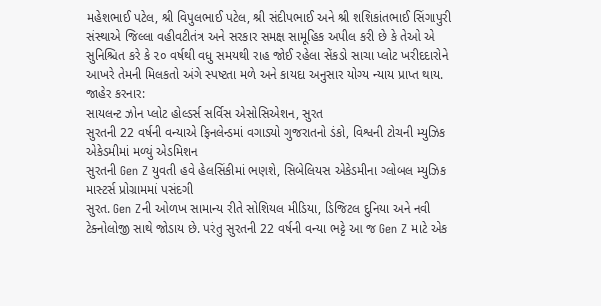મહેશભાઈ પટેલ, શ્રી વિપુલભાઈ પટેલ, શ્રી સંદીપભાઈ અને શ્રી શશિકાંતભાઈ સિંગાપુરી
સંસ્થાએ જિલ્લા વહીવટીતંત્ર અને સરકાર સમક્ષ સામૂહિક અપીલ કરી છે કે તેઓ એ સુનિશ્ચિત કરે કે ૨૦ વર્ષથી વધુ સમયથી રાહ જોઈ રહેલા સેંકડો સાચા પ્લોટ ખરીદદારોને આખરે તેમની મિલકતો અંગે સ્પષ્ટતા મળે અને કાયદા અનુસાર યોગ્ય ન્યાય પ્રાપ્ત થાય.
જાહેર કરનાર:
સાયલન્ટ ઝોન પ્લોટ હોલ્ડર્સ સર્વિસ એસોસિએશન, સુરત
સુરતની 22 વર્ષની વન્યાએ ફિનલેન્ડમાં વગાડ્યો ગુજરાતનો ડંકો, વિશ્વની ટોચની મ્યુઝિક એકેડમીમાં મળ્યું એડમિશન
સુરતની Gen Z યુવતી હવે હેલસિંકીમાં ભણશે, સિબેલિયસ એકેડમીના ગ્લોબલ મ્યુઝિક માસ્ટર્સ પ્રોગ્રામમાં પસંદગી
સુરત. Gen Zની ઓળખ સામાન્ય રીતે સોશિયલ મીડિયા, ડિજિટલ દુનિયા અને નવી ટેક્નોલોજી સાથે જોડાય છે. પરંતુ સુરતની 22 વર્ષની વન્યા ભટ્ટે આ જ Gen Z માટે એક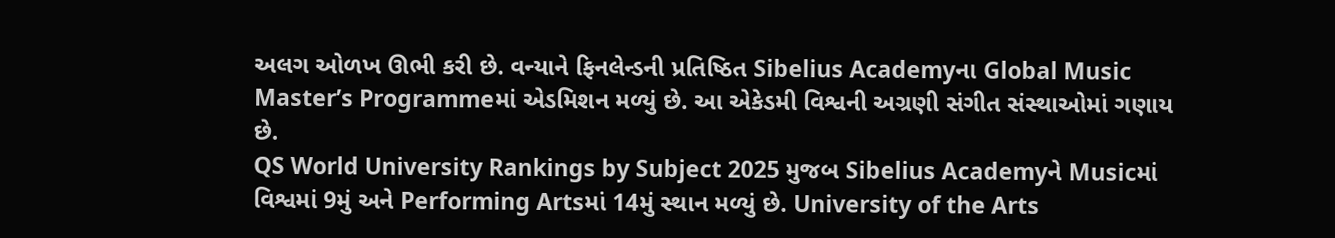અલગ ઓળખ ઊભી કરી છે. વન્યાને ફિનલેન્ડની પ્રતિષ્ઠિત Sibelius Academyના Global Music Master’s Programmeમાં એડમિશન મળ્યું છે. આ એકેડમી વિશ્વની અગ્રણી સંગીત સંસ્થાઓમાં ગણાય છે.
QS World University Rankings by Subject 2025 મુજબ Sibelius Academyને Musicમાં વિશ્વમાં 9મું અને Performing Artsમાં 14મું સ્થાન મળ્યું છે. University of the Arts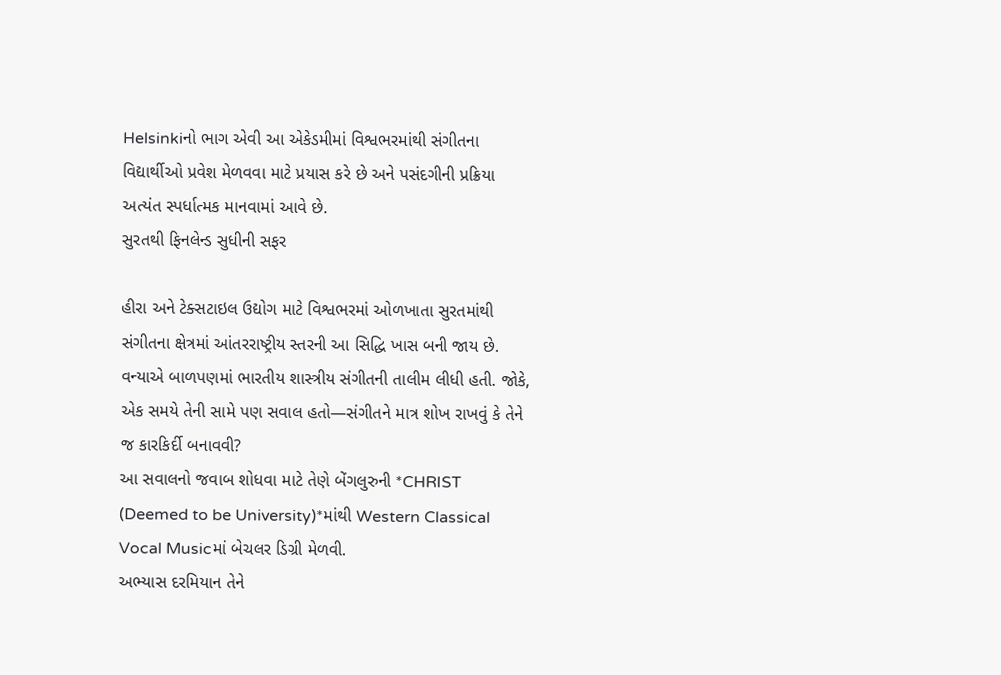Helsinkiનો ભાગ એવી આ એકેડમીમાં વિશ્વભરમાંથી સંગીતના વિદ્યાર્થીઓ પ્રવેશ મેળવવા માટે પ્રયાસ કરે છે અને પસંદગીની પ્રક્રિયા અત્યંત સ્પર્ધાત્મક માનવામાં આવે છે.
સુરતથી ફિનલેન્ડ સુધીની સફર

હીરા અને ટેક્સટાઇલ ઉદ્યોગ માટે વિશ્વભરમાં ઓળખાતા સુરતમાંથી સંગીતના ક્ષેત્રમાં આંતરરાષ્ટ્રીય સ્તરની આ સિદ્ધિ ખાસ બની જાય છે. વન્યાએ બાળપણમાં ભારતીય શાસ્ત્રીય સંગીતની તાલીમ લીધી હતી. જોકે, એક સમયે તેની સામે પણ સવાલ હતો—સંગીતને માત્ર શોખ રાખવું કે તેને જ કારકિર્દી બનાવવી?
આ સવાલનો જવાબ શોધવા માટે તેણે બેંગલુરુની *CHRIST (Deemed to be University)*માંથી Western Classical Vocal Musicમાં બેચલર ડિગ્રી મેળવી.
અભ્યાસ દરમિયાન તેને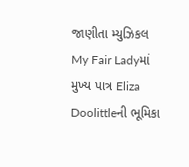જાણીતા મ્યુઝિકલ My Fair Ladyમાં મુખ્ય પાત્ર Eliza Doolittleની ભૂમિકા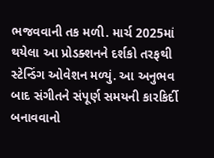ભજવવાની તક મળી. માર્ચ 2025માં થયેલા આ પ્રોડક્શનને દર્શકો તરફથી સ્ટેન્ડિંગ ઓવેશન મળ્યું. આ અનુભવ બાદ સંગીતને સંપૂર્ણ સમયની કારકિર્દી બનાવવાનો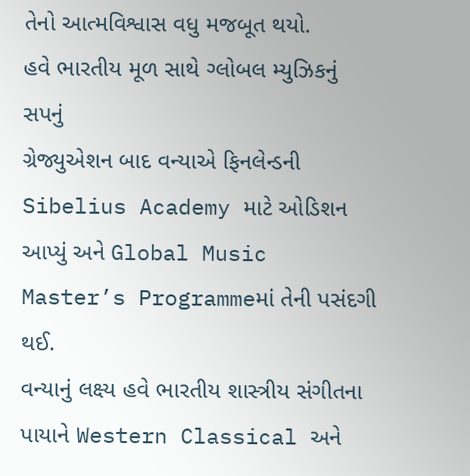તેનો આત્મવિશ્વાસ વધુ મજબૂત થયો.
હવે ભારતીય મૂળ સાથે ગ્લોબલ મ્યુઝિકનું સપનું
ગ્રેજ્યુએશન બાદ વન્યાએ ફિનલેન્ડની Sibelius Academy માટે ઓડિશન આપ્યું અને Global Music Master’s Programmeમાં તેની પસંદગી થઈ.
વન્યાનું લક્ષ્ય હવે ભારતીય શાસ્ત્રીય સંગીતના પાયાને Western Classical અને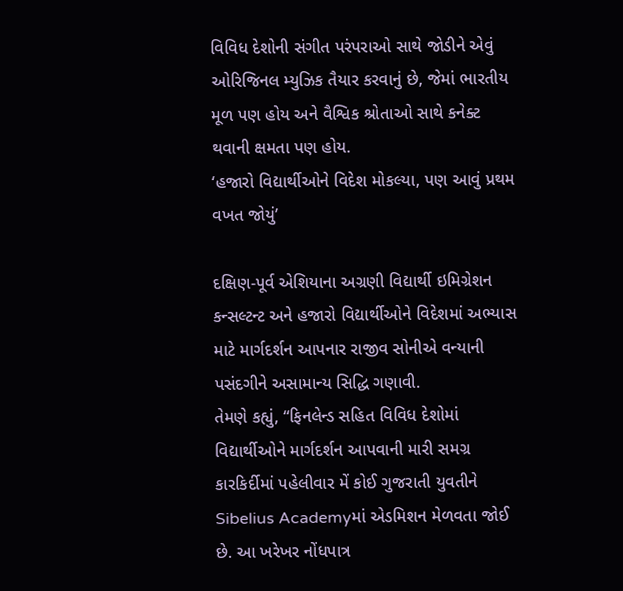વિવિધ દેશોની સંગીત પરંપરાઓ સાથે જોડીને એવું ઓરિજિનલ મ્યુઝિક તૈયાર કરવાનું છે, જેમાં ભારતીય મૂળ પણ હોય અને વૈશ્વિક શ્રોતાઓ સાથે કનેક્ટ થવાની ક્ષમતા પણ હોય.
‘હજારો વિદ્યાર્થીઓને વિદેશ મોકલ્યા, પણ આવું પ્રથમ વખત જોયું’

દક્ષિણ-પૂર્વ એશિયાના અગ્રણી વિદ્યાર્થી ઇમિગ્રેશન કન્સલ્ટન્ટ અને હજારો વિદ્યાર્થીઓને વિદેશમાં અભ્યાસ માટે માર્ગદર્શન આપનાર રાજીવ સોનીએ વન્યાની પસંદગીને અસામાન્ય સિદ્ધિ ગણાવી.
તેમણે કહ્યું, “ફિનલેન્ડ સહિત વિવિધ દેશોમાં વિદ્યાર્થીઓને માર્ગદર્શન આપવાની મારી સમગ્ર કારકિર્દીમાં પહેલીવાર મેં કોઈ ગુજરાતી યુવતીને Sibelius Academyમાં એડમિશન મેળવતા જોઈ છે. આ ખરેખર નોંધપાત્ર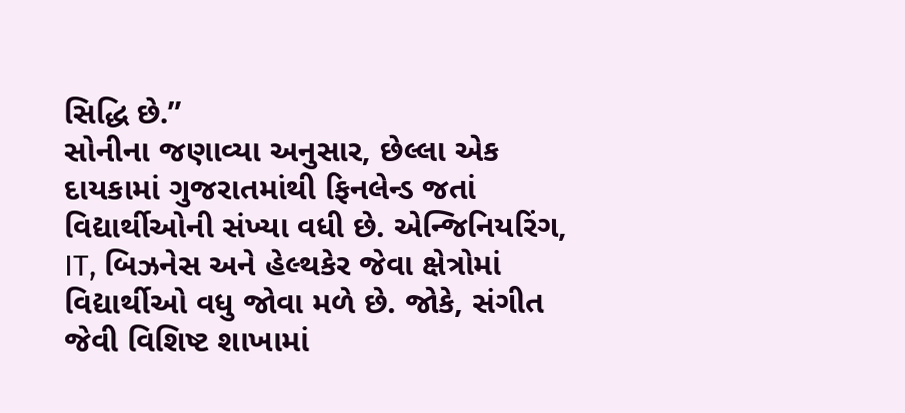સિદ્ધિ છે.”
સોનીના જણાવ્યા અનુસાર, છેલ્લા એક દાયકામાં ગુજરાતમાંથી ફિનલેન્ડ જતાં વિદ્યાર્થીઓની સંખ્યા વધી છે. એન્જિનિયરિંગ, IT, બિઝનેસ અને હેલ્થકેર જેવા ક્ષેત્રોમાં વિદ્યાર્થીઓ વધુ જોવા મળે છે. જોકે, સંગીત જેવી વિશિષ્ટ શાખામાં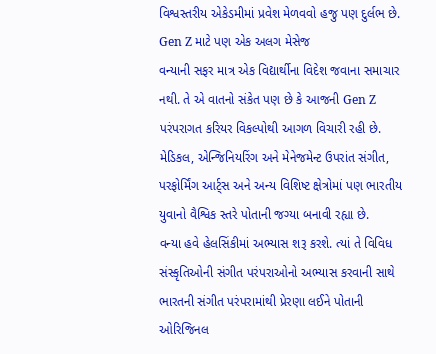વિશ્વસ્તરીય એકેડમીમાં પ્રવેશ મેળવવો હજુ પણ દુર્લભ છે.
Gen Z માટે પણ એક અલગ મેસેજ
વન્યાની સફર માત્ર એક વિદ્યાર્થીના વિદેશ જવાના સમાચાર નથી. તે એ વાતનો સંકેત પણ છે કે આજની Gen Z પરંપરાગત કરિયર વિકલ્પોથી આગળ વિચારી રહી છે. મેડિકલ, એન્જિનિયરિંગ અને મેનેજમેન્ટ ઉપરાંત સંગીત, પરફોર્મિંગ આર્ટ્સ અને અન્ય વિશિષ્ટ ક્ષેત્રોમાં પણ ભારતીય યુવાનો વૈશ્વિક સ્તરે પોતાની જગ્યા બનાવી રહ્યા છે.
વન્યા હવે હેલસિંકીમાં અભ્યાસ શરૂ કરશે. ત્યાં તે વિવિધ સંસ્કૃતિઓની સંગીત પરંપરાઓનો અભ્યાસ કરવાની સાથે ભારતની સંગીત પરંપરામાંથી પ્રેરણા લઈને પોતાની ઓરિજિનલ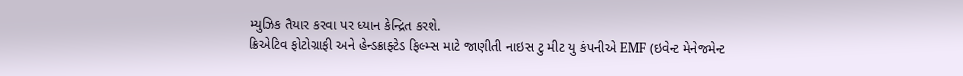મ્યુઝિક તૈયાર કરવા પર ધ્યાન કેન્દ્રિત કરશે.
ક્રિએટિવ ફોટોગ્રાફી અને હેન્ડક્રાફ્ટેડ ફિલ્મ્સ માટે જાણીતી નાઇસ ટુ મીટ યુ કંપનીએ EMF (ઇવેન્ટ મેનેજમેન્ટ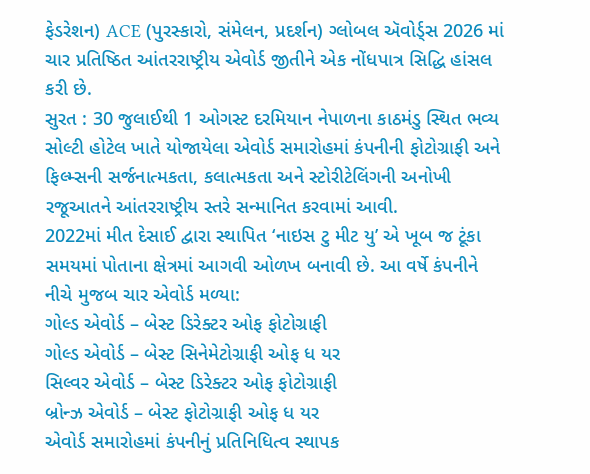ફેડરેશન) ACE (પુરસ્કારો, સંમેલન, પ્રદર્શન) ગ્લોબલ ઍવોર્ડ્સ 2026 માં ચાર પ્રતિષ્ઠિત આંતરરાષ્ટ્રીય એવોર્ડ જીતીને એક નોંધપાત્ર સિદ્ધિ હાંસલ કરી છે.
સુરત : 30 જુલાઈથી 1 ઓગસ્ટ દરમિયાન નેપાળના કાઠમંડુ સ્થિત ભવ્ય સોલ્ટી હોટેલ ખાતે યોજાયેલા એવોર્ડ સમારોહમાં કંપનીની ફોટોગ્રાફી અને ફિલ્મ્સની સર્જનાત્મકતા, કલાત્મકતા અને સ્ટોરીટેલિંગની અનોખી રજૂઆતને આંતરરાષ્ટ્રીય સ્તરે સન્માનિત કરવામાં આવી.
2022માં મીત દેસાઈ દ્વારા સ્થાપિત ‘નાઇસ ટુ મીટ યુ’ એ ખૂબ જ ટૂંકા સમયમાં પોતાના ક્ષેત્રમાં આગવી ઓળખ બનાવી છે. આ વર્ષે કંપનીને નીચે મુજબ ચાર એવોર્ડ મળ્યા:
ગોલ્ડ એવોર્ડ – બેસ્ટ ડિરેક્ટર ઓફ ફોટોગ્રાફી
ગોલ્ડ એવોર્ડ – બેસ્ટ સિનેમેટોગ્રાફી ઓફ ધ યર
સિલ્વર એવોર્ડ – બેસ્ટ ડિરેક્ટર ઓફ ફોટોગ્રાફી
બ્રોન્ઝ એવોર્ડ – બેસ્ટ ફોટોગ્રાફી ઓફ ધ યર
એવોર્ડ સમારોહમાં કંપનીનું પ્રતિનિધિત્વ સ્થાપક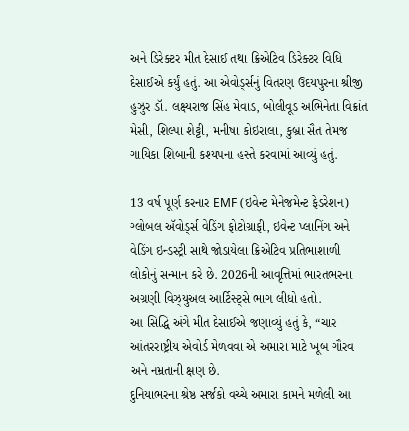અને ડિરેક્ટર મીત દેસાઈ તથા ક્રિએટિવ ડિરેક્ટર વિધિ દેસાઈએ કર્યું હતું. આ એવોર્ડ્સનું વિતરણ ઉદયપુરના શ્રીજી હુઝુર ડૉ. લક્ષ્યરાજ સિંહ મેવાડ, બોલીવૂડ અભિનેતા વિક્રાંત મેસી, શિલ્પા શેટ્ટી, મનીષા કોઇરાલા, કુબ્રા સૈત તેમજ ગાયિકા શિબાની કશ્યપના હસ્તે કરવામાં આવ્યું હતું.

13 વર્ષ પૂર્ણ કરનાર EMF (ઇવેન્ટ મેનેજમેન્ટ ફેડરેશન) ગ્લોબલ ઍવોર્ડ્સ વેડિંગ ફોટોગ્રાફી, ઇવેન્ટ પ્લાનિંગ અને વેડિંગ ઇન્ડસ્ટ્રી સાથે જોડાયેલા ક્રિએટિવ પ્રતિભાશાળી લોકોનું સન્માન કરે છે. 2026ની આવૃત્તિમાં ભારતભરના અગ્રણી વિઝ્યુઅલ આર્ટિસ્ટ્સે ભાગ લીધો હતો.
આ સિદ્ધિ અંગે મીત દેસાઈએ જણાવ્યું હતું કે, “ચાર આંતરરાષ્ટ્રીય એવોર્ડ મેળવવા એ અમારા માટે ખૂબ ગૌરવ અને નમ્રતાની ક્ષણ છે.
દુનિયાભરના શ્રેષ્ઠ સર્જકો વચ્ચે અમારા કામને મળેલી આ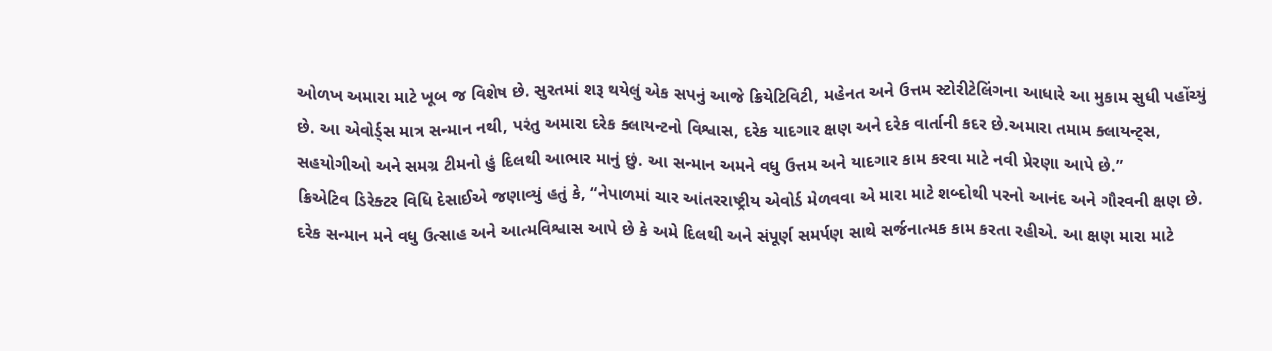ઓળખ અમારા માટે ખૂબ જ વિશેષ છે. સુરતમાં શરૂ થયેલું એક સપનું આજે ક્રિયેટિવિટી, મહેનત અને ઉત્તમ સ્ટોરીટેલિંગના આધારે આ મુકામ સુધી પહોંચ્યું છે. આ એવોર્ડ્સ માત્ર સન્માન નથી, પરંતુ અમારા દરેક ક્લાયન્ટનો વિશ્વાસ, દરેક યાદગાર ક્ષણ અને દરેક વાર્તાની કદર છે.અમારા તમામ ક્લાયન્ટ્સ, સહયોગીઓ અને સમગ્ર ટીમનો હું દિલથી આભાર માનું છું. આ સન્માન અમને વધુ ઉત્તમ અને યાદગાર કામ કરવા માટે નવી પ્રેરણા આપે છે.”
ક્રિએટિવ ડિરેક્ટર વિધિ દેસાઈએ જણાવ્યું હતું કે, “નેપાળમાં ચાર આંતરરાષ્ટ્રીય એવોર્ડ મેળવવા એ મારા માટે શબ્દોથી પરનો આનંદ અને ગૌરવની ક્ષણ છે. દરેક સન્માન મને વધુ ઉત્સાહ અને આત્મવિશ્વાસ આપે છે કે અમે દિલથી અને સંપૂર્ણ સમર્પણ સાથે સર્જનાત્મક કામ કરતા રહીએ. આ ક્ષણ મારા માટે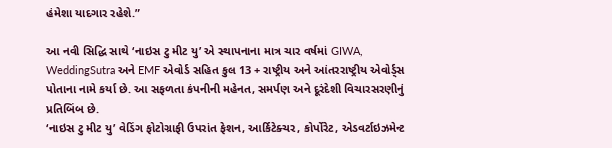હંમેશા યાદગાર રહેશે.”

આ નવી સિદ્ધિ સાથે ‘નાઇસ ટુ મીટ યુ’ એ સ્થાપનાના માત્ર ચાર વર્ષમાં GIWA, WeddingSutra અને EMF એવોર્ડ સહિત કુલ 13 + રાષ્ટ્રીય અને આંતરરાષ્ટ્રીય એવોર્ડ્સ પોતાના નામે કર્યા છે. આ સફળતા કંપનીની મહેનત, સમર્પણ અને દૂરંદેશી વિચારસરણીનું પ્રતિબિંબ છે.
‘નાઇસ ટુ મીટ યુ’ વેડિંગ ફોટોગ્રાફી ઉપરાંત ફેશન, આર્કિટેક્ચર, કોર્પોરેટ, એડવર્ટાઇઝમેન્ટ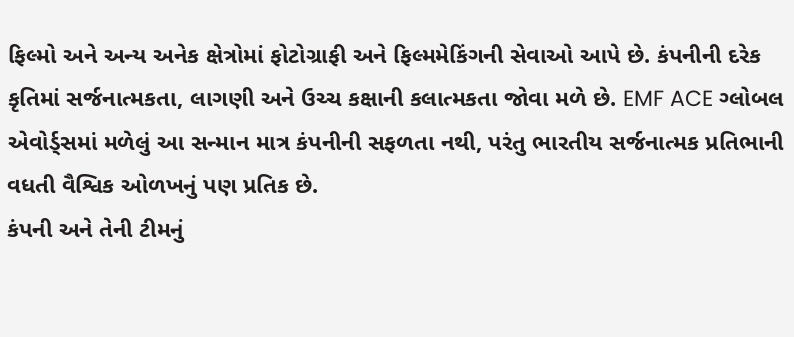ફિલ્મો અને અન્ય અનેક ક્ષેત્રોમાં ફોટોગ્રાફી અને ફિલ્મમેકિંગની સેવાઓ આપે છે. કંપનીની દરેક કૃતિમાં સર્જનાત્મકતા, લાગણી અને ઉચ્ચ કક્ષાની કલાત્મકતા જોવા મળે છે. EMF ACE ગ્લોબલ એવોર્ડ્સમાં મળેલું આ સન્માન માત્ર કંપનીની સફળતા નથી, પરંતુ ભારતીય સર્જનાત્મક પ્રતિભાની વધતી વૈશ્વિક ઓળખનું પણ પ્રતિક છે.
કંપની અને તેની ટીમનું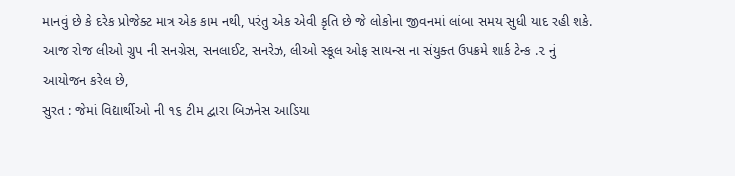માનવું છે કે દરેક પ્રોજેક્ટ માત્ર એક કામ નથી, પરંતુ એક એવી કૃતિ છે જે લોકોના જીવનમાં લાંબા સમય સુધી યાદ રહી શકે.
આજ રોજ લીઓ ગ્રુપ ની સનગ્રેસ, સનલાઈટ, સનરેઝ, લીઓ સ્કૂલ ઓફ સાયન્સ ના સંયુક્ત ઉપક્રમે શાર્ક ટેન્ક .૨ નું આયોજન કરેલ છે,
સુરત : જેમાં વિદ્યાર્થીઓ ની ૧૬ ટીમ દ્વારા બિઝનેસ આડિયા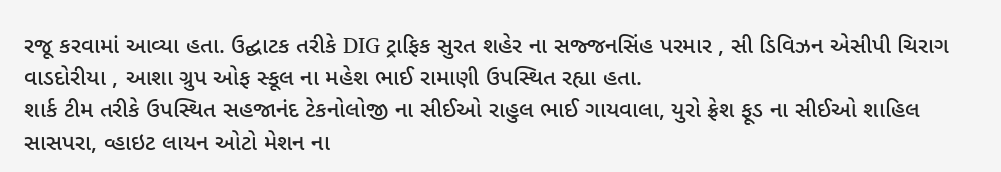રજૂ કરવામાં આવ્યા હતા. ઉદ્ઘાટક તરીકે DIG ટ્રાફિક સુરત શહેર ના સજ્જનસિંહ પરમાર , સી ડિવિઝન એસીપી ચિરાગ વાડદોરીયા , આશા ગ્રુપ ઓફ સ્કૂલ ના મહેશ ભાઈ રામાણી ઉપસ્થિત રહ્યા હતા.
શાર્ક ટીમ તરીકે ઉપસ્થિત સહજાનંદ ટેકનોલોજી ના સીઈઓ રાહુલ ભાઈ ગાયવાલા, યુરો ફ્રેશ ફૂડ ના સીઈઓ શાહિલ સાસપરા, વ્હાઇટ લાયન ઓટો મેશન ના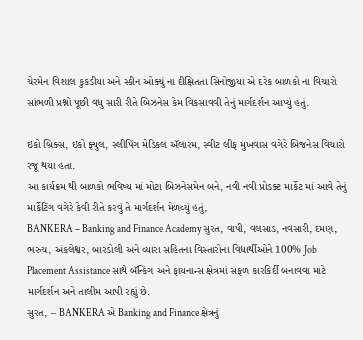ચેરમેન વિશાલ કુકડીયા અને સ્કીન ઓક્યું ના દીક્ષિતતા સિનોજીયા એ દરેક બાળકો ના વિચારો સાંભળી પ્રશ્નો પૂછી વધુ સારી રીતે બિઝનેસ કેમ વિકસાવવી તેનું માર્ગદર્શન આપ્યું હતું.

ઇકો બ્રિક્સ, ઇકો ફ્યુલ, સ્લીપિંગ મેડિકલ ઍલારમ, સ્વીટ લીફ મુખવાસ વગેરે બિજનેસ વિચારો રજૂ થયા હતા.
આ કાર્યક્રમ થી બાળકો ભવિષ્ય માં મોટા બિઝનેસમેન બને, નવી નવી પ્રોડક્ટ માર્કેટ માં આવે તેનું માર્કેટિંગ વગેરે કેવી રીતે કરવું તે માર્ગદર્શન મેળવ્યું હતું,
BANKERA – Banking and Finance Academy સુરત, વાપી, વલસાડ, નવસારી, દમણ, ભરુચ, અંકલેશ્વર, બારડોલી અને વ્યારા સહિતના વિસ્તારોના વિદ્યાર્થીઓને 100% Job Placement Assistance સાથે બૅન્કિંગ અને ફાયનાન્સ ક્ષેત્રમાં સફળ કારકિર્દી બનાવવા માટે માર્ગદર્શન અને તાલીમ આપી રહ્યું છે.
સુરત, – BANKERA એ Banking and Finance ક્ષેત્રનું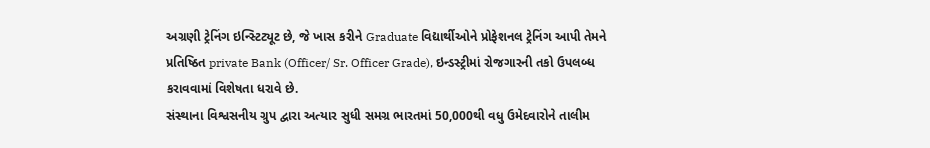અગ્રણી ટ્રેનિંગ ઇન્સ્ટિટ્યૂટ છે, જે ખાસ કરીને Graduate વિદ્યાર્થીઓને પ્રોફેશનલ ટ્રેનિંગ આપી તેમને પ્રતિષ્ઠિત private Bank (Officer/ Sr. Officer Grade), ઇન્ડસ્ટ્રીમાં રોજગારની તકો ઉપલબ્ધ કરાવવામાં વિશેષતા ધરાવે છે.
સંસ્થાના વિશ્વસનીય ગ્રુપ દ્વારા અત્યાર સુધી સમગ્ર ભારતમાં 50,000થી વધુ ઉમેદવારોને તાલીમ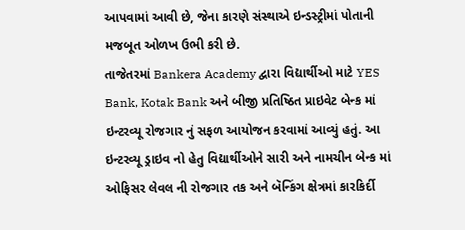આપવામાં આવી છે, જેના કારણે સંસ્થાએ ઇન્ડસ્ટ્રીમાં પોતાની મજબૂત ઓળખ ઉભી કરી છે.
તાજેતરમાં Bankera Academy દ્વારા વિદ્યાર્થીઓ માટે YES Bank, Kotak Bank અને બીજી પ્રતિષ્ઠિત પ્રાઇવેટ બેન્ક માં ઇન્ટરવ્યૂ રોજગાર નું સફળ આયોજન કરવામાં આવ્યું હતું. આ ઇન્ટરવ્યૂ ડ્રાઇવ નો હેતુ વિદ્યાર્થીઓને સારી અને નામચીન બેન્ક માં ઓફિસર લેવલ ની રોજગાર તક અને બૅન્કિંગ ક્ષેત્રમાં કારકિર્દી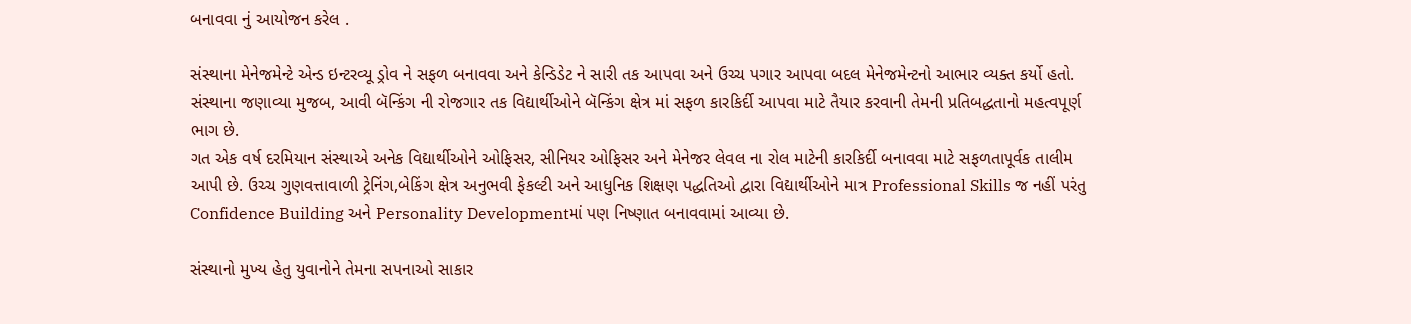બનાવવા નું આયોજન કરેલ .

સંસ્થાના મેનેજમેન્ટે એન્ડ ઇન્ટરવ્યૂ ડ્રોવ ને સફળ બનાવવા અને કેન્ડિડેટ ને સારી તક આપવા અને ઉચ્ચ પગાર આપવા બદલ મેનેજમેન્ટનો આભાર વ્યક્ત કર્યો હતો. સંસ્થાના જણાવ્યા મુજબ, આવી બૅન્કિંગ ની રોજગાર તક વિદ્યાર્થીઓને બૅન્કિંગ ક્ષેત્ર માં સફળ કારકિર્દી આપવા માટે તૈયાર કરવાની તેમની પ્રતિબદ્ધતાનો મહત્વપૂર્ણ ભાગ છે.
ગત એક વર્ષ દરમિયાન સંસ્થાએ અનેક વિદ્યાર્થીઓને ઓફિસર, સીનિયર ઓફિસર અને મેનેજર લેવલ ના રોલ માટેની કારકિર્દી બનાવવા માટે સફળતાપૂર્વક તાલીમ આપી છે. ઉચ્ચ ગુણવત્તાવાળી ટ્રેનિંગ,બેકિંગ ક્ષેત્ર અનુભવી ફેકલ્ટી અને આધુનિક શિક્ષણ પદ્ધતિઓ દ્વારા વિદ્યાર્થીઓને માત્ર Professional Skills જ નહીં પરંતુ Confidence Building અને Personality Developmentમાં પણ નિષ્ણાત બનાવવામાં આવ્યા છે.

સંસ્થાનો મુખ્ય હેતુ યુવાનોને તેમના સપનાઓ સાકાર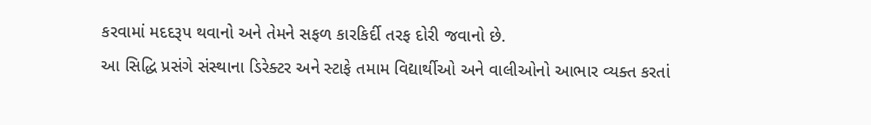કરવામાં મદદરૂપ થવાનો અને તેમને સફળ કારકિર્દી તરફ દોરી જવાનો છે.
આ સિદ્ધિ પ્રસંગે સંસ્થાના ડિરેક્ટર અને સ્ટાફે તમામ વિદ્યાર્થીઓ અને વાલીઓનો આભાર વ્યક્ત કરતાં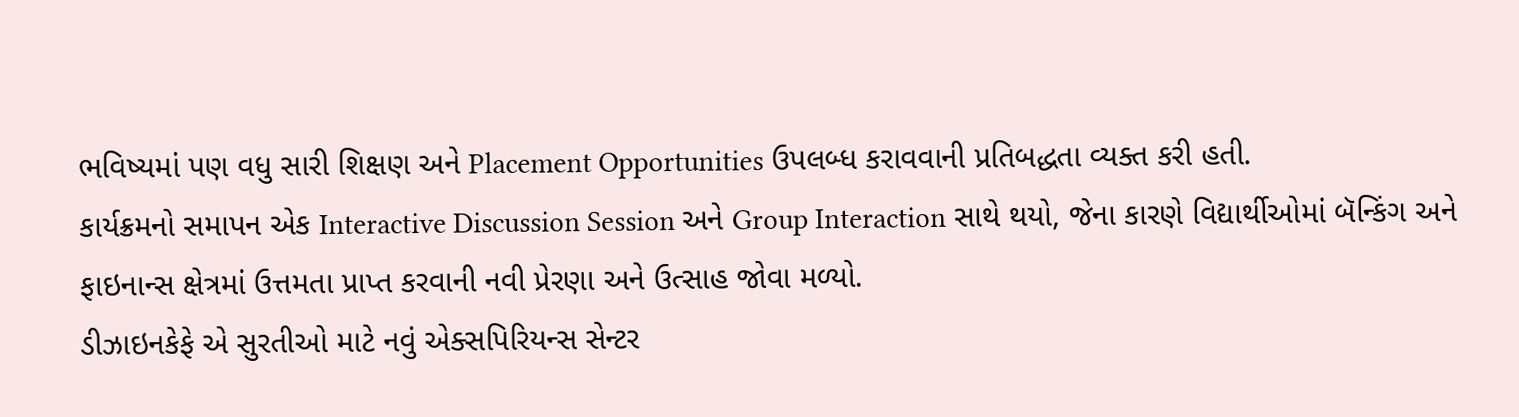ભવિષ્યમાં પણ વધુ સારી શિક્ષણ અને Placement Opportunities ઉપલબ્ધ કરાવવાની પ્રતિબદ્ધતા વ્યક્ત કરી હતી.
કાર્યક્રમનો સમાપન એક Interactive Discussion Session અને Group Interaction સાથે થયો, જેના કારણે વિદ્યાર્થીઓમાં બૅન્કિંગ અને ફાઇનાન્સ ક્ષેત્રમાં ઉત્તમતા પ્રાપ્ત કરવાની નવી પ્રેરણા અને ઉત્સાહ જોવા મળ્યો.
ડીઝાઇનકેફે એ સુરતીઓ માટે નવું એક્સપિરિયન્સ સેન્ટર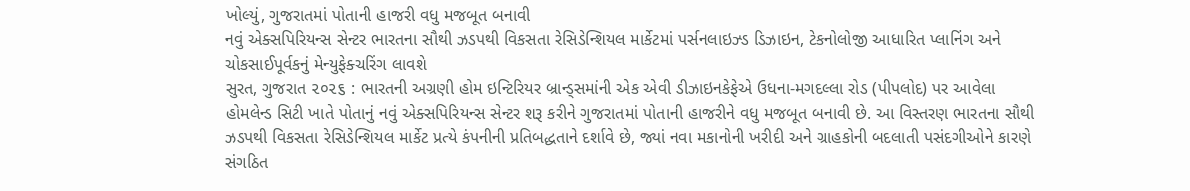ખોલ્યું, ગુજરાતમાં પોતાની હાજરી વધુ મજબૂત બનાવી
નવું એક્સપિરિયન્સ સેન્ટર ભારતના સૌથી ઝડપથી વિકસતા રેસિડેન્શિયલ માર્કેટમાં પર્સનલાઇઝ્ડ ડિઝાઇન, ટેકનોલોજી આધારિત પ્લાનિંગ અને ચોકસાઈપૂર્વકનું મેન્યુફેક્ચરિંગ લાવશે
સુરત, ગુજરાત ૨૦૨૬ : ભારતની અગ્રણી હોમ ઇન્ટિરિયર બ્રાન્ડ્સમાંની એક એવી ડીઝાઇનકેફેએ ઉધના-મગદલ્લા રોડ (પીપલોદ) પર આવેલા હોમલેન્ડ સિટી ખાતે પોતાનું નવું એક્સપિરિયન્સ સેન્ટર શરૂ કરીને ગુજરાતમાં પોતાની હાજરીને વધુ મજબૂત બનાવી છે. આ વિસ્તરણ ભારતના સૌથી ઝડપથી વિકસતા રેસિડેન્શિયલ માર્કેટ પ્રત્યે કંપનીની પ્રતિબદ્ધતાને દર્શાવે છે, જ્યાં નવા મકાનોની ખરીદી અને ગ્રાહકોની બદલાતી પસંદગીઓને કારણે સંગઠિત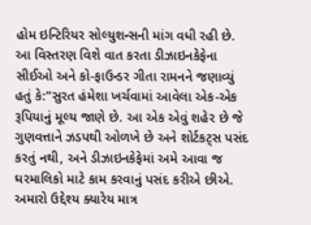હોમ ઇન્ટિરિયર સોલ્યુશન્સની માંગ વધી રહી છે.
આ વિસ્તરણ વિશે વાત કરતા ડીઝાઇનકેફેના સીઈઓ અને કો-ફાઉન્ડર ગીતા રામનને જણાવ્યું હતું કે:”સુરત હંમેશા ખર્ચવામાં આવેલા એક-એક રૂપિયાનું મૂલ્ય જાણે છે. આ એક એવું શહેર છે જે ગુણવત્તાને ઝડપથી ઓળખે છે અને શોર્ટકટ્સ પસંદ કરતું નથી, અને ડીઝાઇનકેફેમાં અમે આવા જ ઘરમાલિકો માટે કામ કરવાનું પસંદ કરીએ છીએ. અમારો ઉદ્દેશ્ય ક્યારેય માત્ર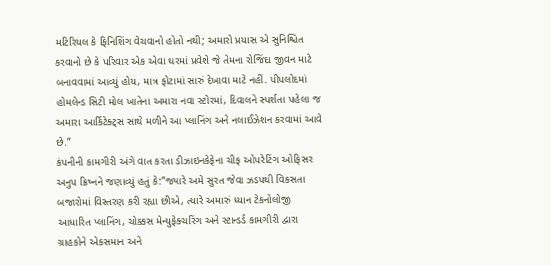મટિરિયલ કે ફિનિશિંગ વેચવાનો હોતો નથી; અમારો પ્રયાસ એ સુનિશ્ચિત કરવાનો છે કે પરિવાર એક એવા ઘરમાં પ્રવેશે જે તેમના રોજિંદા જીવન માટે બનાવવામાં આવ્યું હોય, માત્ર ફોટામાં સારું દેખાવા માટે નહીં. પીપલોદમાં હોમલેન્ડ સિટી મોલ ખાતેના અમારા નવા સ્ટોરમાં, દિવાલને સ્પર્શતા પહેલા જ અમારા આર્કિટેક્ટ્સ સાથે મળીને આ પ્લાનિંગ અને નલાઈઝેશન કરવામાં આવે છે.”
કંપનીની કામગીરી અંગે વાત કરતા ડીઝાઇનકેફેના ચીફ ઓપરેટિંગ ઓફિસર અનુપ ક્રિષ્નને જણાવ્યું હતું કે:”જ્યારે અમે સુરત જેવા ઝડપથી વિકસતા બજારોમાં વિસ્તરણ કરી રહ્યા છીએ, ત્યારે અમારું ધ્યાન ટેકનોલોજી આધારિત પ્લાનિંગ, ચોક્કસ મેન્યુફેક્ચરિંગ અને સ્ટાન્ડર્ડ કામગીરી દ્વારા ગ્રાહકોને એકસમાન અને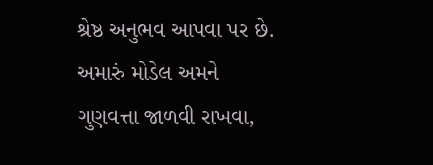શ્રેષ્ઠ અનુભવ આપવા પર છે. અમારું મોડેલ અમને ગુણવત્તા જાળવી રાખવા,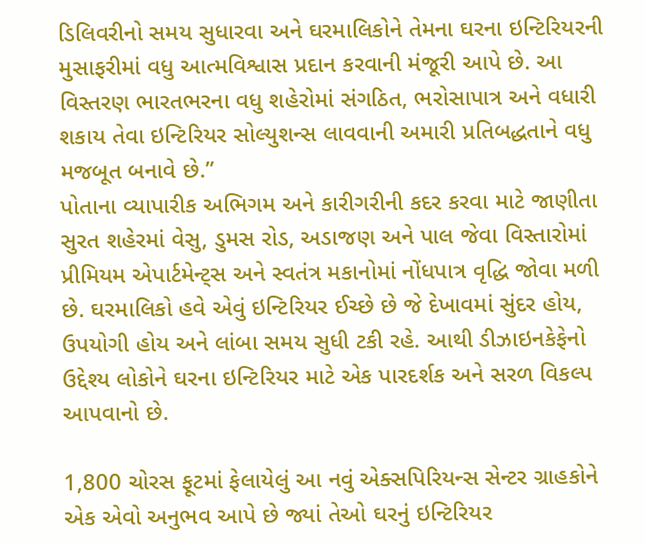ડિલિવરીનો સમય સુધારવા અને ઘરમાલિકોને તેમના ઘરના ઇન્ટિરિયરની મુસાફરીમાં વધુ આત્મવિશ્વાસ પ્રદાન કરવાની મંજૂરી આપે છે. આ વિસ્તરણ ભારતભરના વધુ શહેરોમાં સંગઠિત, ભરોસાપાત્ર અને વધારી શકાય તેવા ઇન્ટિરિયર સોલ્યુશન્સ લાવવાની અમારી પ્રતિબદ્ધતાને વધુ મજબૂત બનાવે છે.”
પોતાના વ્યાપારીક અભિગમ અને કારીગરીની કદર કરવા માટે જાણીતા સુરત શહેરમાં વેસુ, ડુમસ રોડ, અડાજણ અને પાલ જેવા વિસ્તારોમાં પ્રીમિયમ એપાર્ટમેન્ટ્સ અને સ્વતંત્ર મકાનોમાં નોંધપાત્ર વૃદ્ધિ જોવા મળી છે. ઘરમાલિકો હવે એવું ઇન્ટિરિયર ઈચ્છે છે જે દેખાવમાં સુંદર હોય, ઉપયોગી હોય અને લાંબા સમય સુધી ટકી રહે. આથી ડીઝાઇનકેફેનો ઉદ્દેશ્ય લોકોને ઘરના ઇન્ટિરિયર માટે એક પારદર્શક અને સરળ વિકલ્પ આપવાનો છે.

1,800 ચોરસ ફૂટમાં ફેલાયેલું આ નવું એક્સપિરિયન્સ સેન્ટર ગ્રાહકોને એક એવો અનુભવ આપે છે જ્યાં તેઓ ઘરનું ઇન્ટિરિયર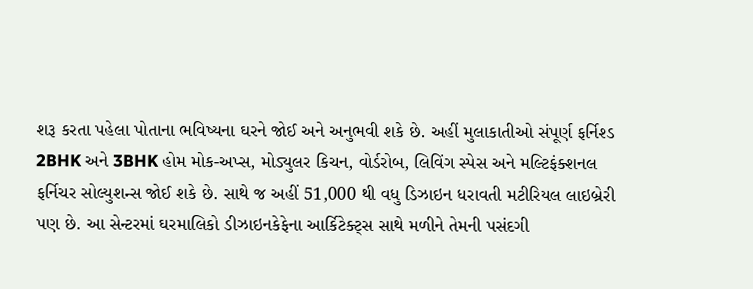શરૂ કરતા પહેલા પોતાના ભવિષ્યના ઘરને જોઈ અને અનુભવી શકે છે. અહીં મુલાકાતીઓ સંપૂર્ણ ફર્નિશ્ડ 2BHK અને 3BHK હોમ મોક-અપ્સ, મોડ્યુલર કિચન, વોર્ડરોબ, લિવિંગ સ્પેસ અને મલ્ટિફંક્શનલ ફર્નિચર સોલ્યુશન્સ જોઈ શકે છે. સાથે જ અહીં 51,000 થી વધુ ડિઝાઇન ધરાવતી મટીરિયલ લાઇબ્રેરી પણ છે. આ સેન્ટરમાં ઘરમાલિકો ડીઝાઇનકેફેના આર્કિટેક્ટ્સ સાથે મળીને તેમની પસંદગી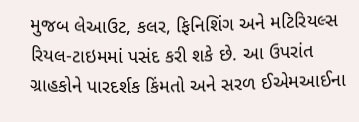મુજબ લેઆઉટ, કલર, ફિનિશિંગ અને મટિરિયલ્સ રિયલ-ટાઇમમાં પસંદ કરી શકે છે. આ ઉપરાંત ગ્રાહકોને પારદર્શક કિંમતો અને સરળ ઈએમઆઈના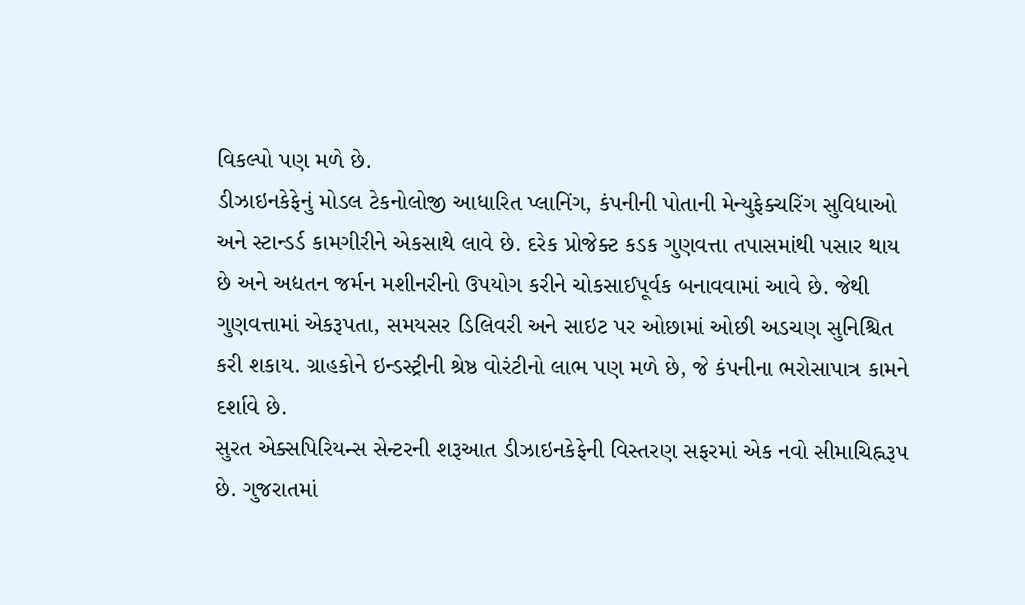વિકલ્પો પણ મળે છે.
ડીઝાઇનકેફેનું મોડલ ટેકનોલોજી આધારિત પ્લાનિંગ, કંપનીની પોતાની મેન્યુફેક્ચરિંગ સુવિધાઓ અને સ્ટાન્ડર્ડ કામગીરીને એકસાથે લાવે છે. દરેક પ્રોજેક્ટ કડક ગુણવત્તા તપાસમાંથી પસાર થાય છે અને અદ્યતન જર્મન મશીનરીનો ઉપયોગ કરીને ચોકસાઈપૂર્વક બનાવવામાં આવે છે. જેથી ગુણવત્તામાં એકરૂપતા, સમયસર ડિલિવરી અને સાઇટ પર ઓછામાં ઓછી અડચણ સુનિશ્ચિત કરી શકાય. ગ્રાહકોને ઇન્ડસ્ટ્રીની શ્રેષ્ઠ વોરંટીનો લાભ પણ મળે છે, જે કંપનીના ભરોસાપાત્ર કામને દર્શાવે છે.
સુરત એક્સપિરિયન્સ સેન્ટરની શરૂઆત ડીઝાઇનકેફેની વિસ્તરણ સફરમાં એક નવો સીમાચિહ્નરૂપ છે. ગુજરાતમાં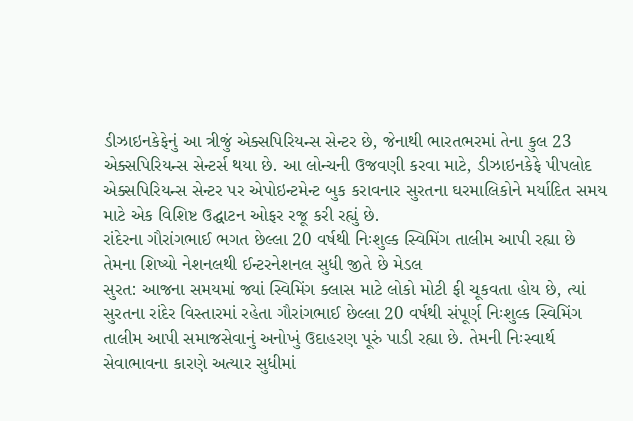ડીઝાઇનકેફેનું આ ત્રીજું એક્સપિરિયન્સ સેન્ટર છે, જેનાથી ભારતભરમાં તેના કુલ 23 એક્સપિરિયન્સ સેન્ટર્સ થયા છે. આ લોન્ચની ઉજવણી કરવા માટે, ડીઝાઇનકેફે પીપલોદ એક્સપિરિયન્સ સેન્ટર પર એપોઇન્ટમેન્ટ બુક કરાવનાર સુરતના ઘરમાલિકોને મર્યાદિત સમય માટે એક વિશિષ્ટ ઉદ્ઘાટન ઓફર રજૂ કરી રહ્યું છે.
રાંદેરના ગૌરાંગભાઈ ભગત છેલ્લા 20 વર્ષથી નિઃશુલ્ક સ્વિમિંગ તાલીમ આપી રહ્યા છે તેમના શિષ્યો નેશનલથી ઈન્ટરનેશનલ સુધી જીતે છે મેડલ
સુરત: આજના સમયમાં જ્યાં સ્વિમિંગ ક્લાસ માટે લોકો મોટી ફી ચૂકવતા હોય છે, ત્યાં સુરતના રાંદેર વિસ્તારમાં રહેતા ગૌરાંગભાઈ છેલ્લા 20 વર્ષથી સંપૂર્ણ નિઃશુલ્ક સ્વિમિંગ તાલીમ આપી સમાજસેવાનું અનોખું ઉદાહરણ પૂરું પાડી રહ્યા છે. તેમની નિઃસ્વાર્થ સેવાભાવના કારણે અત્યાર સુધીમાં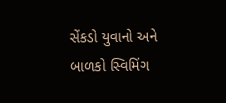સેંકડો યુવાનો અને બાળકો સ્વિમિંગ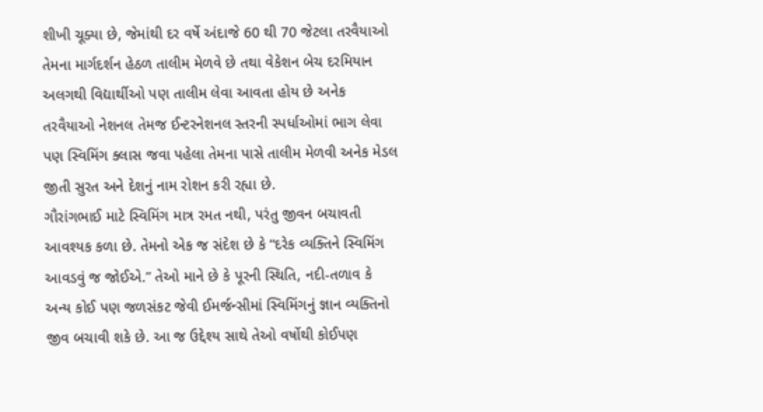શીખી ચૂક્યા છે, જેમાંથી દર વર્ષે અંદાજે 60 થી 70 જેટલા તરવૈયાઓ તેમના માર્ગદર્શન હેઠળ તાલીમ મેળવે છે તથા વેકેશન બેચ દરમિયાન અલગથી વિદ્યાર્થીઓ પણ તાલીમ લેવા આવતા હોય છે અનેક તરવૈયાઓ નેશનલ તેમજ ઈન્ટરનેશનલ સ્તરની સ્પર્ધાઓમાં ભાગ લેવા પણ સ્વિમિંગ ક્લાસ જવા પહેલા તેમના પાસે તાલીમ મેળવી અનેક મેડલ જીતી સુરત અને દેશનું નામ રોશન કરી રહ્યા છે.
ગૌરાંગભાઈ માટે સ્વિમિંગ માત્ર રમત નથી, પરંતુ જીવન બચાવતી આવશ્યક કળા છે. તેમનો એક જ સંદેશ છે કે “દરેક વ્યક્તિને સ્વિમિંગ આવડવું જ જોઈએ.” તેઓ માને છે કે પૂરની સ્થિતિ, નદી-તળાવ કે અન્ય કોઈ પણ જળસંકટ જેવી ઈમર્જન્સીમાં સ્વિમિંગનું જ્ઞાન વ્યક્તિનો જીવ બચાવી શકે છે. આ જ ઉદ્દેશ્ય સાથે તેઓ વર્ષોથી કોઈપણ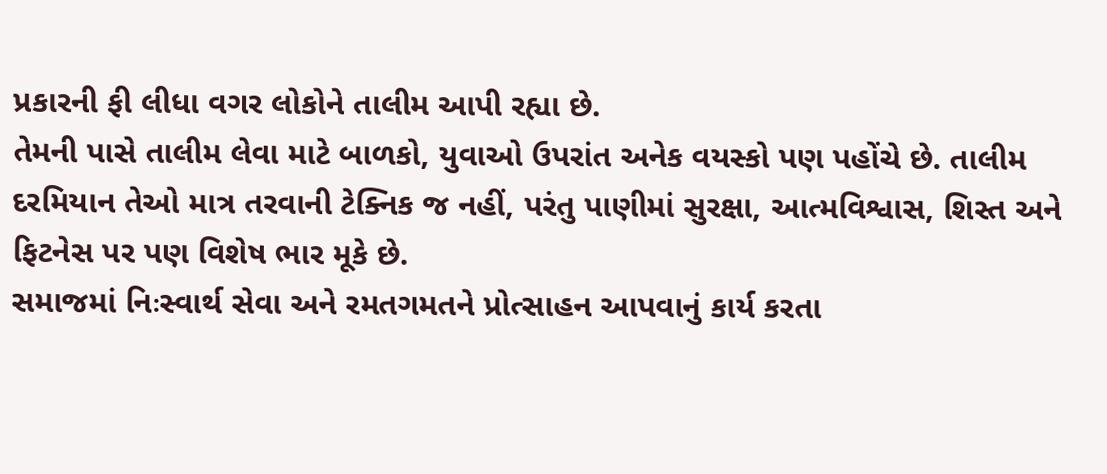પ્રકારની ફી લીધા વગર લોકોને તાલીમ આપી રહ્યા છે.
તેમની પાસે તાલીમ લેવા માટે બાળકો, યુવાઓ ઉપરાંત અનેક વયસ્કો પણ પહોંચે છે. તાલીમ દરમિયાન તેઓ માત્ર તરવાની ટેક્નિક જ નહીં, પરંતુ પાણીમાં સુરક્ષા, આત્મવિશ્વાસ, શિસ્ત અને ફિટનેસ પર પણ વિશેષ ભાર મૂકે છે.
સમાજમાં નિઃસ્વાર્થ સેવા અને રમતગમતને પ્રોત્સાહન આપવાનું કાર્ય કરતા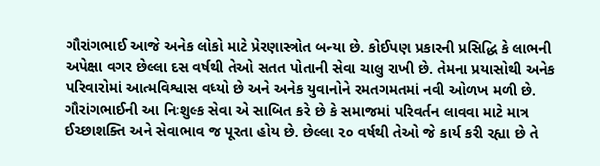ગૌરાંગભાઈ આજે અનેક લોકો માટે પ્રેરણાસ્ત્રોત બન્યા છે. કોઈપણ પ્રકારની પ્રસિદ્ધિ કે લાભની અપેક્ષા વગર છેલ્લા દસ વર્ષથી તેઓ સતત પોતાની સેવા ચાલુ રાખી છે. તેમના પ્રયાસોથી અનેક પરિવારોમાં આત્મવિશ્વાસ વધ્યો છે અને અનેક યુવાનોને રમતગમતમાં નવી ઓળખ મળી છે.
ગૌરાંગભાઈની આ નિઃશુલ્ક સેવા એ સાબિત કરે છે કે સમાજમાં પરિવર્તન લાવવા માટે માત્ર ઈચ્છાશક્તિ અને સેવાભાવ જ પૂરતા હોય છે. છેલ્લા ૨૦ વર્ષથી તેઓ જે કાર્ય કરી રહ્યા છે તે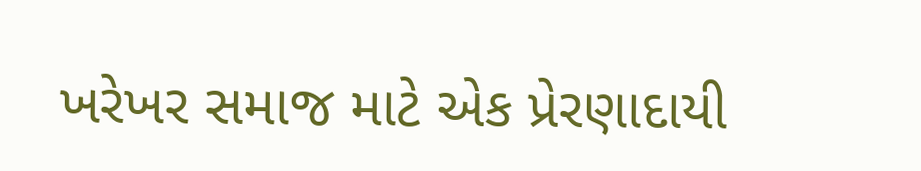ખરેખર સમાજ માટે એક પ્રેરણાદાયી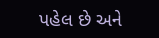પહેલ છે અને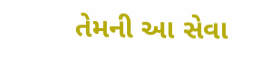તેમની આ સેવા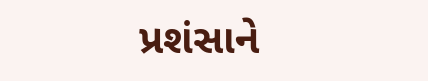પ્રશંસાને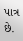પાત્ર છે.